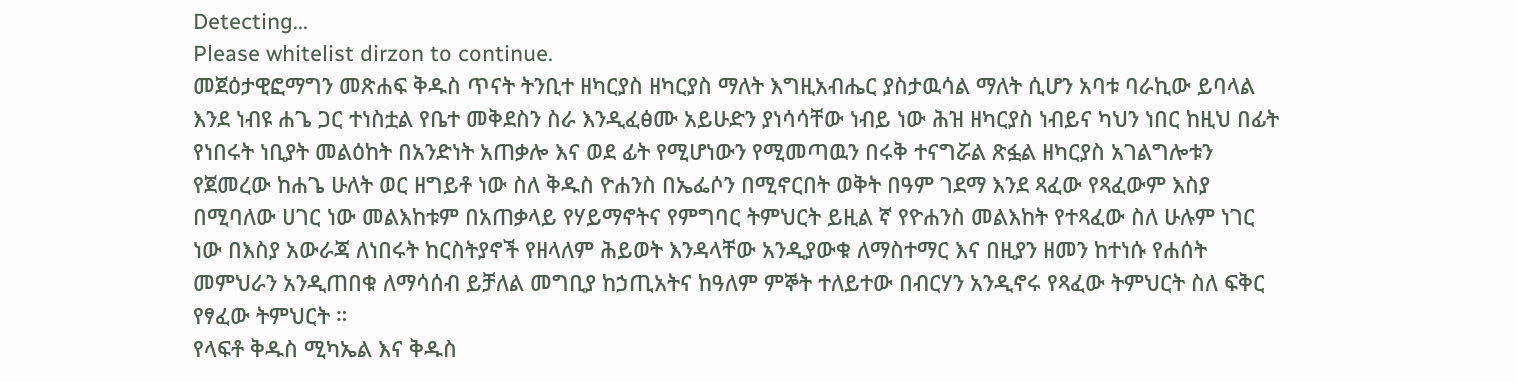Detecting...
Please whitelist dirzon to continue.
መጀዕታዊፎማግን መጽሐፍ ቅዱስ ጥናት ትንቢተ ዘካርያስ ዘካርያስ ማለት እግዚአብሔር ያስታዉሳል ማለት ሲሆን አባቱ ባራኪው ይባላል እንደ ነብዩ ሐጌ ጋር ተነስቷል የቤተ መቅደስን ስራ እንዲፈፅሙ አይሁድን ያነሳሳቸው ነብይ ነው ሕዝ ዘካርያስ ነብይና ካህን ነበር ከዚህ በፊት የነበሩት ነቢያት መልዕከት በአንድነት አጠቃሎ እና ወደ ፊት የሚሆነውን የሚመጣዉን በሩቅ ተናግሯል ጽፏል ዘካርያስ አገልግሎቱን የጀመረው ከሐጌ ሁለት ወር ዘግይቶ ነው ስለ ቅዱስ ዮሐንስ በኤፌሶን በሚኖርበት ወቅት በዓም ገደማ እንደ ጻፈው የጻፈውም እስያ በሚባለው ሀገር ነው መልእከቱም በአጠቃላይ የሃይማኖትና የምግባር ትምህርት ይዚል ኛ የዮሐንስ መልእከት የተጻፈው ስለ ሁሉም ነገር ነው በእስያ አውራጃ ለነበሩት ከርስትያኖች የዘላለም ሕይወት እንዳላቸው አንዲያውቁ ለማስተማር እና በዚያን ዘመን ከተነሱ የሐሰት መምህራን አንዲጠበቁ ለማሳሰብ ይቻለል መግቢያ ከኃጢአትና ከዓለም ምኞት ተለይተው በብርሃን አንዲኖሩ የጻፈው ትምህርት ስለ ፍቅር የፃፈው ትምህርት ።
የላፍቶ ቅዱስ ሚካኤል እና ቅዱስ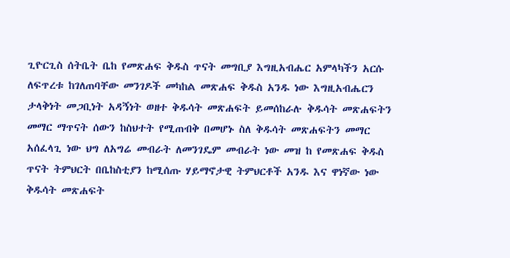ጊዮርጊስ ሰትቤት ቤከ የመጽሐፍ ቅዱስ ጥናት መግቢያ እግዚአብሔር አምላካችን አርሱ ለፍጥረቱ ከገለጠባቸው መንገዶች መካከል መጽሐፍ ቅዱስ አንዱ ነው እግዚአብሔርን ታላቅነት መጋቢነት አዳኝነት ወዘተ ቅዱሳት መጽሐፍት ይመሰከራሉ ቅዱሳት መጽሐፍትን መማር ማጥናት ሰውን ከስህተት የሚጠብቅ በመሆኑ ስለ ቅዱሳት መጽሐፍትን መማር አሰፈላጊ ነው ህግ ለአግሬ መብራት ለመንገዴም መብራት ነው መዝ ከ የመጽሐፍ ቅዱስ ጥናት ትምህርት በቤከስቲያን ከሚሰጡ ሃይማኖታዊ ትምህርቶች አንዱ እና ዋነኛው ነው ቅዱሳት መጽሐፍት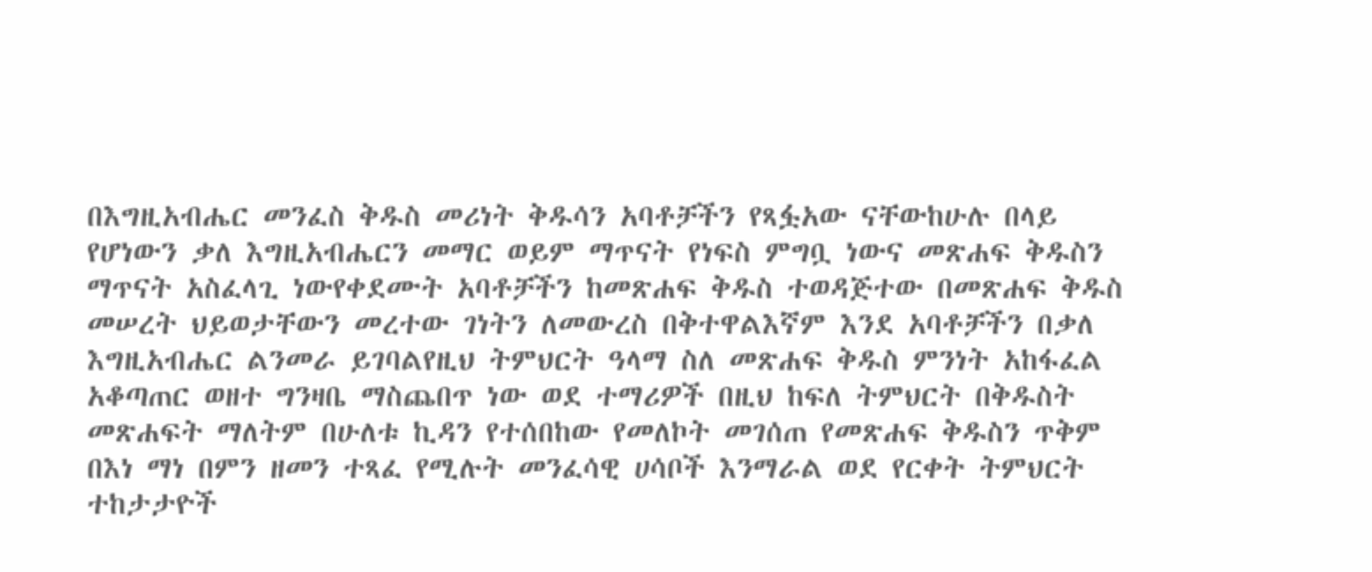በእግዚአብሔር መንፈስ ቅዱስ መሪነት ቅዱሳን አባቶቻችን የጻፏአው ናቸውከሁሉ በላይ የሆነውን ቃለ እግዚአብሔርን መማር ወይም ማጥናት የነፍስ ምግቧ ነውና መጽሐፍ ቅዱስን ማጥናት አስፈላጊ ነውየቀደሙት አባቶቻችን ከመጽሐፍ ቅዱስ ተወዳጅተው በመጽሐፍ ቅዱስ መሠረት ህይወታቸውን መረተው ገነትን ለመውረስ በቅተዋልእኛም እንደ አባቶቻችን በቃለ እግዚአብሔር ልንመራ ይገባልየዚህ ትምህርት ዓላማ ስለ መጽሐፍ ቅዱስ ምንነት አከፋፈል አቆጣጠር ወዘተ ግንዛቤ ማስጨበጥ ነው ወደ ተማሪዎች በዚህ ከፍለ ትምህርት በቅዱስት መጽሐፍት ማለትም በሁለቱ ኪዳን የተሰበከው የመለኮት መገሰጠ የመጽሐፍ ቅዱስን ጥቅም በእነ ማነ በምን ዘመን ተጻፈ የሚሉት መንፈሳዊ ሀሳቦች እንማራል ወደ የርቀት ትምህርት ተከታታዮች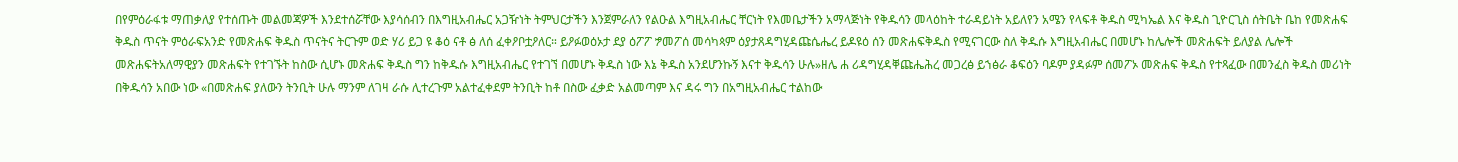በየምዕራፋቱ ማጠቃለያ የተሰጡት መልመጃዎች እንደተሰሯቸው እያሳሰብን በእግዚአብሔር አጋዥነት ትምህርታችን እንጀምራለን የልዑል እግዚአብሔር ቸርነት የእመቤታችን አማላጅነት የቅዱሳን መላዕከት ተራዳይነት አይለየን አሜን የላፍቶ ቅዱስ ሚካኤል እና ቅዱስ ጊዮርጊስ ሰትቤት ቤከ የመጽሐፍ ቅዱስ ጥናት ምዕራፍአንድ የመጽሐፍ ቅዱስ ጥናትና ትርጉም ወድ ሃሪ ይጋ ዩ ቆዕ ናቶ ፅ ለሰ ፈቀዖቦቷዖለር። ይዖፉወዕኦታ ደያ ዕፖፖ ፇመፖሰ መሳካጳም ዕያታጸዳግሂዳጩሴሔረ ይዶዩዕ ሰን መጽሐፍቅዱስ የሚናገርው ስለ ቅዱሱ እግዚአብሔር በመሆኑ ከሌሎች መጽሐፍት ይለያል ሌሎች መጽሐፍትአለማዊያን መጽሐፍት የተገኙት ከስው ሲሆኑ መጽሐፍ ቅዱስ ግን ከቅዱሱ እግዚአብሔር የተገኘ በመሆኑ ቅዱስ ነው እኔ ቅዱስ አንደሆንኩኝ እናተ ቅዱሳን ሁሉ»ዘሌ ሐ ሪዳግሂዳቐጩሔሕረ መጋረፅ ይኀፅራ ቆፍዕን ባዶም ያዳፉም ሰመፖኦ መጽሐፍ ቅዱስ የተጻፈው በመንፈስ ቅዱስ መሪነት በቅዱሳን አበው ነው «በመጽሐፍ ያለውን ትንቢት ሁሉ ማንም ለገዛ ራሱ ሊተረጉም አልተፈቀደም ትንቢት ከቶ በስው ፈቃድ አልመጣም እና ዳሩ ግን በአግዚአብሔር ተልከው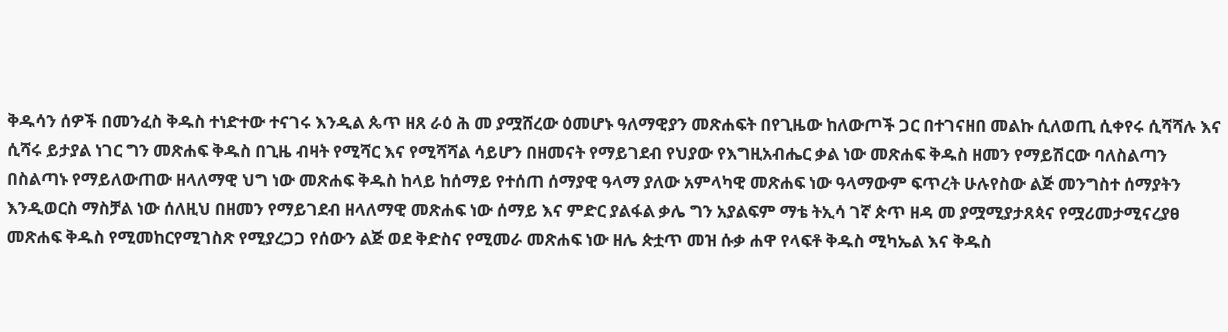ቅዱሳን ሰዎች በመንፈስ ቅዱስ ተነድተው ተናገሩ እንዲል ጴጥ ዘጸ ራዕ ሕ መ ያሟሸረው ዕመሆኑ ዓለማዊያን መጽሐፍት በየጊዜው ከለውጦች ጋር በተገናዘበ መልኩ ሲለወጢ ሲቀየሩ ሲሻሻሉ እና ሲሻሩ ይታያል ነገር ግን መጽሐፍ ቅዱስ በጊዜ ብዛት የሚሻር እና የሚሻሻል ሳይሆን በዘመናት የማይገደብ የህያው የእግዚአብሔር ቃል ነው መጽሐፍ ቅዱስ ዘመን የማይሽርው ባለስልጣን በስልጣኑ የማይለውጠው ዘላለማዊ ህግ ነው መጽሐፍ ቅዱስ ከላይ ከሰማይ የተሰጠ ሰማያዊ ዓላማ ያለው አምላካዊ መጽሐፍ ነው ዓላማውም ፍጥረት ሁሉየስው ልጅ መንግስተ ሰማያትን እንዲወርስ ማስቻል ነው ሰለዚህ በዘመን የማይገደብ ዘላለማዊ መጽሐፍ ነው ሰማይ እና ምድር ያልፋል ቃሌ ግን አያልፍም ማቴ ትኢሳ ገኛ ጵጥ ዘዳ መ ያሟሚያታጸጳና የሟሪመታሚናረያፀ መጽሐፍ ቅዱስ የሚመከርየሚገስጽ የሚያረጋጋ የሰውን ልጅ ወደ ቅድስና የሚመራ መጽሐፍ ነው ዘሌ ጵቷጥ መዝ ሱቃ ሐዋ የላፍቶ ቅዱስ ሚካኤል እና ቅዱስ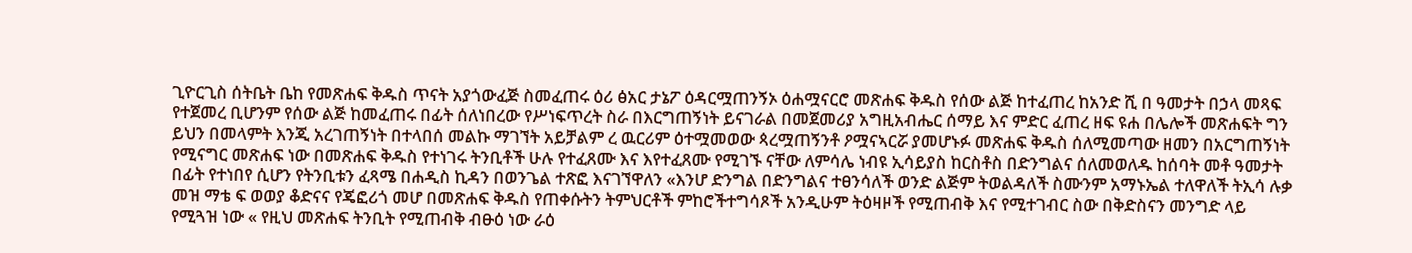ጊዮርጊስ ሰትቤት ቤከ የመጽሐፍ ቅዱስ ጥናት አያጎውፈጅ ስመፈጠሩ ዕሪ ፅአር ታኔፖ ዕዳርሟጠንኝኦ ዕሐሟናርሮ መጽሐፍ ቅዱስ የሰው ልጅ ከተፈጠረ ከአንድ ሺ በ ዓመታት በኃላ መጻፍ የተጀመረ ቢሆንም የሰው ልጅ ከመፈጠሩ በፊት ሰለነበረው የሥነፍጥረት ስራ በእርግጠኝነት ይናገራል በመጀመሪያ አግዚአብሔር ሰማይ እና ምድር ፈጠረ ዘፍ ዩሐ በሌሎች መጽሐፍት ግን ይህን በመላምት እንጂ አረገጠኝነት በተላበሰ መልኩ ማገኘት አይቻልም ረ ዉርሪም ዕተሟመወው ጳረሟጠኝንቶ ዖሟናኣርሯ ያመሆኑፉ መጽሐፍ ቅዱስ ሰለሚመጣው ዘመን በአርግጠኝነት የሚናግር መጽሐፍ ነው በመጽሐፍ ቅዱስ የተነገሩ ትንቢቶች ሁሉ የተፈጸሙ እና እየተፈጸሙ የሚገኙ ናቸው ለምሳሌ ነብዩ ኢሳይያስ ከርስቶስ በድንግልና ሰለመወለዱ ከሰባት መቶ ዓመታት በፊት የተነበየ ሲሆን የትንቢቱን ፈጻሜ በሐዲስ ኪዳን በወንጌል ተጽፎ እናገኘዋለን «እንሆ ድንግል በድንግልና ተፀንሳለች ወንድ ልጅም ትወልዳለች ስሙንም አማኑኤል ተለዋለች ትኢሳ ሉቃ መዝ ማቴ ፍ ወወያ ቆድናና የጄፎሪጎ መሆ በመጽሐፍ ቅዱስ የጠቀሱትን ትምህርቶች ምከሮችተግሳጾች አንዲሁም ትዕዛዞች የሚጠብቅ እና የሚተገብር ስው በቅድስናን መንግድ ላይ የሚጓዝ ነው « የዚህ መጽሐፍ ትንቢት የሚጠብቅ ብፁዕ ነው ራዕ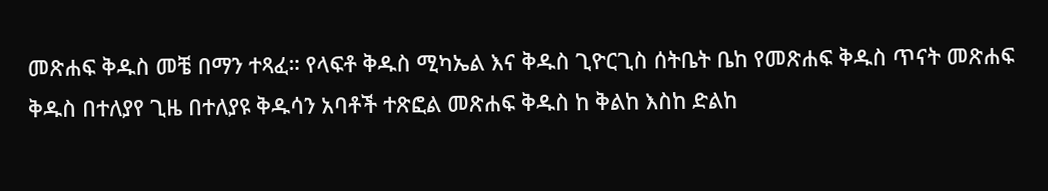መጽሐፍ ቅዱስ መቼ በማን ተጻፈ። የላፍቶ ቅዱስ ሚካኤል እና ቅዱስ ጊዮርጊስ ሰትቤት ቤከ የመጽሐፍ ቅዱስ ጥናት መጽሐፍ ቅዱስ በተለያየ ጊዜ በተለያዩ ቅዱሳን አባቶች ተጽፎል መጽሐፍ ቅዱስ ከ ቅልከ እስከ ድልከ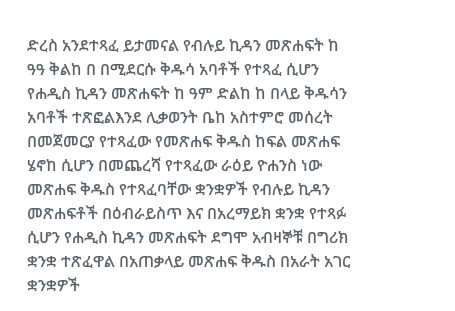ድረስ አንደተጻፈ ይታመናል የብሉይ ኪዳን መጽሐፍት ከ ዓዓ ቅልከ በ በሚደርሱ ቅዱሳ አባቶች የተጻፈ ሲሆን የሐዲስ ኪዳን መጽሐፍት ከ ዓም ድልከ ከ በላይ ቅዱሳን አባቶች ተጽፎልእንደ ሊቃወንት ቤከ አስተምሮ መሰረት በመጀመርያ የተጻፈው የመጽሐፍ ቅዱስ ከፍል መጽሐፍ ሄኖከ ሲሆን በመጨረሻ የተጻፈው ራዕይ ዮሐንስ ነው መጽሐፍ ቅዱስ የተጻፈባቸው ቋንቋዎች የብሉይ ኪዳን መጽሐፍቶች በዕብራይስጥ እና በአረማይክ ቋንቋ የተጻፉ ሲሆን የሐዲስ ኪዳን መጽሐፍት ደግሞ አብዛኞቹ በግሪክ ቋንቋ ተጽፈዋል በአጠቃላይ መጽሐፍ ቅዱስ በአራት አገር ቋንቋዎች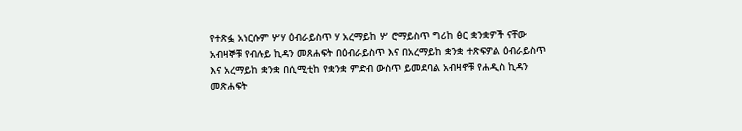የተጽፏ አነርሱም ሦሃ ዕብራይስጥ ሃ አረማይከ ሦ ሮማይስጥ ግሪከ ፅር ቋንቋዎች ናቸው አብዛኞቹ የብሉይ ኪዳን መጸሐፍት በዕብራይስጥ እና በአረማይከ ቋንቋ ተጽፍዎል ዕብራይስጥ እና አረማይከ ቋንቋ በሲሚቲከ የቋንቋ ምድብ ውስጥ ይመደባል አብዛኖቹ የሐዲስ ኪዳን መጽሐፍት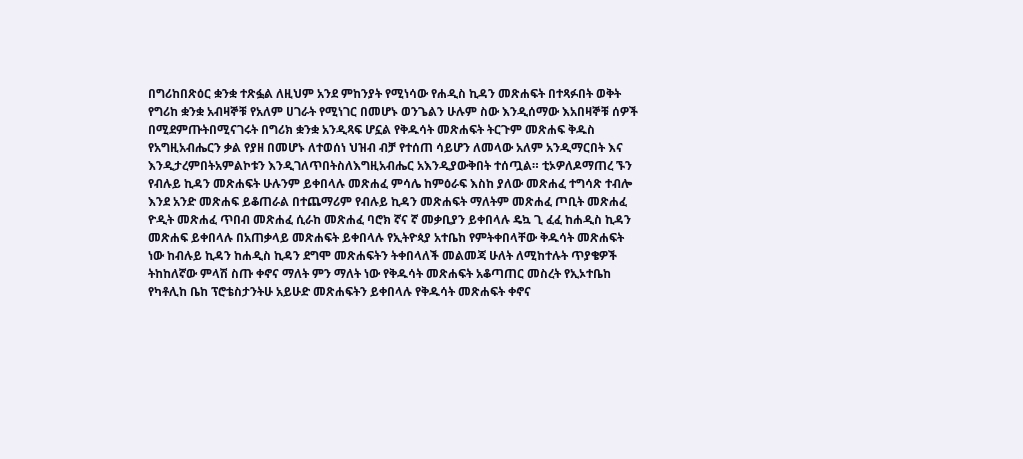በግሪከበጽዕር ቋንቋ ተጽፏል ለዚህም አንደ ምከንያት የሚነሳው የሐዲስ ኪዳን መጽሐፍት በተጻፉበት ወቅት የግሪከ ቋንቋ አብዛኞቹ የአለም ሀገራት የሚነገር በመሆኑ ወንጌልን ሁሉም ስው እንዲሰማው እአበዛኞቹ ሰዎች በሚደምጡትበሚናገሩት በግሪክ ቋንቋ አንዲጻፍ ሆኗል የቅዱሳት መጽሐፍት ትርጉም መጽሐፍ ቅዱስ የአግዚአብሔርን ቃል የያዘ በመሆኑ ለተወሰነ ህዝብ ብቻ የተሰጠ ሳይሆን ለመላው አለም አንዲማርበት እና እንዲታረምበትአምልኮቱን እንዲገለጥበትስለእግዚአብሔር አእንዲያውቅበት ተሰጧል። ቲኦዎለዶማጠረ ኙን የብሉይ ኪዳን መጽሐፍት ሁሉንም ይቀበላሉ መጽሐፈ ምሳሌ ከምዕራፍ እስከ ያለው መጽሐፈ ተግሳጽ ተብሎ እንደ አንድ መጽሐፍ ይቆጠራል በተጨማሪም የብሉይ ኪዳን መጽሐፍት ማለትም መጽሐፈ ጦቢት መጽሐፈ ዮዲት መጽሐፈ ጥበብ መጽሐፈ ሲራከ መጽሐፈ ባሮክ ኛና ኛ መቃቢያን ይቀበላሉ ዴኳ ጊ ፈፈ ከሐዲስ ኪዳን መጽሐፍ ይቀበላሉ በአጠቃላይ መጽሐፍት ይቀበላሉ የኢትዮጳያ አተቤከ የምትቀበላቸው ቅዱሳት መጽሐፍት ነው ከብሉይ ኪዳን ከሐዲስ ኪዳን ደግሞ መጽሐፍትን ትቀበላለች መልመጃ ሁለት ለሚከተሉት ጥያቄዎች ትከከለኛው ምላሽ ስጡ ቀኖና ማለት ምን ማለት ነው የቅዱሳት መጽሐፍት አቆጣጠር መስረት የኢኦተቤከ የካቶሊከ ቤከ ፕሮቴስታንትሁ አይሁድ መጽሐፍትን ይቀበላሉ የቅዱሳት መጽሐፍት ቀኖና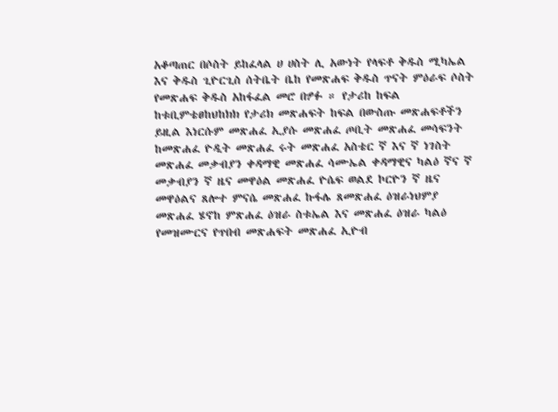አቆጣጠር በሶስት ይከፈላል ሀ ሀስት ሊ አውነት የላፍቶ ቅዱስ ሚካኤል እና ቅዱስ ጊዮርጊስ ሰትቤት ቤከ የመጽሐፍ ቅዱስ ጥናት ምዕራፍ ሶስት የመጽሐፍ ቅዱስ አከፋፈል መሮ በፇፉ ። የታሪከ ከፍል ከቱቢምቴፀከህከክክ የታሪክ መጽሐፍት ከፍል በውስጡ መጽሐፍቶችን ይዚል እነርሱም መጽሐፈ ኢያሱ መጽሐፈ ጦቢት መጽሐፈ መሳፍንት ከመጽሐፈ ዮዲት መጽሐፈ ሩት መጽሐፈ አስቴር ኛ እና ኛ ነገስት መጽሐፈ መቃብያን ቀዳማዊ መጽሐፈ ሳሙኤል ቀዳማዊና ካልዕ ኛና ኛ መቃብያን ኛ ዜና መዋዕል መጽሐፈ ዮሴፍ ወልደ ኮርዮን ኛ ዜና መዋዕልና ጸሎተ ምናሴ መጽሐፈ ኩፋሌ ጸመጽሐፈ ዕዝራነህምያ መጽሐፈ ሄኖከ ምጽሐፈ ዕዝራ ስቱኤል እና መጽሐፈ ዕዝራ ካልዕ የመዝሙርና የጥበብ መጽሐፍት መጽሐፈ ኢዮብ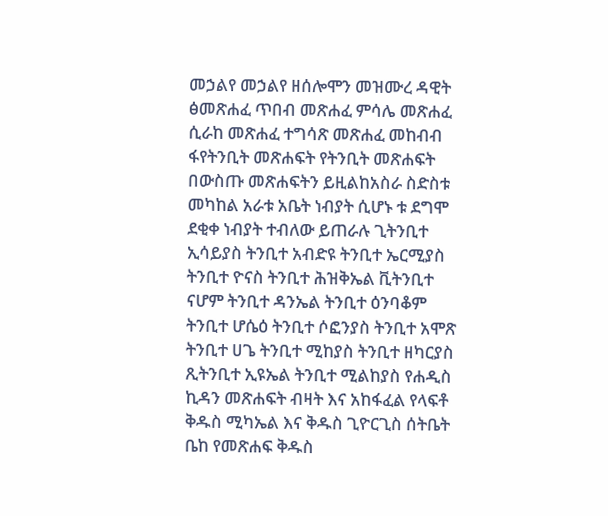መኃልየ መኃልየ ዘሰሎሞን መዝሙረ ዳዊት ፅመጽሐፈ ጥበብ መጽሐፈ ምሳሌ መጽሐፈ ሲራከ መጽሐፈ ተግሳጽ መጽሐፈ መከብብ ፋየትንቢት መጽሐፍት የትንቢት መጽሐፍት በውስጡ መጽሐፍትን ይዚልከአስራ ስድስቱ መካከል አራቱ አቤት ነብያት ሲሆኑ ቱ ደግሞ ደቂቀ ነብያት ተብለው ይጠራሉ ጊትንቢተ ኢሳይያስ ትንቢተ አብድዩ ትንቢተ ኤርሚያስ ትንቢተ ዮናስ ትንቢተ ሕዝቅኤል ቪትንቢተ ናሆም ትንቢተ ዳንኤል ትንቢተ ዕንባቆም ትንቢተ ሆሴዕ ትንቢተ ሶፎንያስ ትንቢተ አሞጽ ትንቢተ ሀጌ ትንቢተ ሚከያስ ትንቢተ ዘካርያስ ጺትንቢተ ኢዩኤል ትንቢተ ሚልከያስ የሐዲስ ኪዳን መጽሐፍት ብዛት እና አከፋፈል የላፍቶ ቅዱስ ሚካኤል እና ቅዱስ ጊዮርጊስ ሰትቤት ቤከ የመጽሐፍ ቅዱስ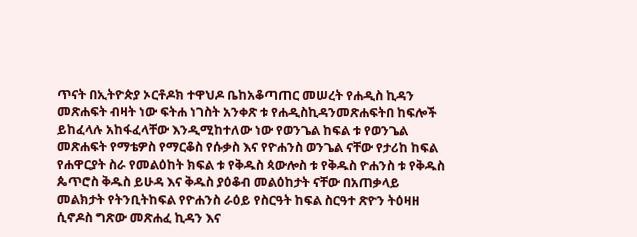ጥናት በኢትዮጵያ ኦርቶዶክ ተዋህዶ ቤከአቆጣጠር መሠረት የሐዲስ ኪዳን መጽሐፍት ብዛት ነው ፍትሐ ነገስት አንቀጽ ቱ የሐዲስኪዳንመጽሐፍትበ ከፍሎች ይከፈላሉ አከፋፈላቸው እንዲሚከተለው ነው የወንጌል ከፍል ቱ የወንጌል መጽሐፍት የማቴዎስ የማርቆስ የሱቃስ እና የዮሐንስ ወንጌል ናቸው የታሪከ ከፍል የሐዋርያት ስራ የመልዕከት ክፍል ቱ የቅዱስ ጳውሎስ ቱ የቅዱስ ዮሐንስ ቱ የቅዱስ ጴጥሮስ ቅዱስ ይሁዳ እና ቅዱስ ያዕቆብ መልዕከታት ናቸው በአጠቃላይ መልክታት የትንቢትከፍል የዮሐንስ ራዕይ የስርዓት ከፍል ስርዓተ ጽዮን ትዕዛዘ ሲኖዶስ ግጽው መጽሐፈ ኪዳን እና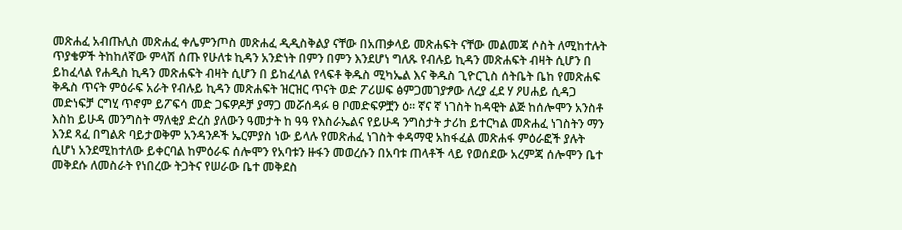መጽሐፈ አብጡሊስ መጽሐፈ ቀሌምንጦስ መጽሐፈ ዲዲስቅልያ ናቸው በአጠቃላይ መጽሐፍት ናቸው መልመጃ ሶስት ለሚከተሉት ጥያቄዎች ትከከለኛው ምላሽ ሰጡ የሁለቱ ኪዳን አንድነት በምን በምን እንደሆነ ግለጹ የብሉይ ኪዳን መጽሐፍት ብዛት ሲሆን በ ይከፈላል የሐዲስ ኪዳን መጽሐፍት ብዛት ሲሆን በ ይከፈላል የላፍቶ ቅዱስ ሚካኤል እና ቅዱስ ጊዮርጊስ ሰትቤት ቤከ የመጽሐፍ ቅዱስ ጥናት ምዕራፍ አራት የብሉይ ኪዳን መጽሐፍት ዝርዝር ጥናት ወድ ፖሪሠፍ ፅምጋመገያፇው ለረያ ፈደ ሃ ዖሀሐይ ሲዳጋ መድነፍቻ ርግሂ ጥኖም ይፖፍሳ መድ ጋፍዎዶቻ ያማጋ መሯሰዳፉ ፀ ቦመድፍዎቿን ዕ። ኛና ኛ ነገስት ከዳዊት ልጅ ከሰሎሞን አንስቶ እስከ ይሁዳ መንግስት ማለቂያ ድረስ ያለውን ዓመታት ከ ዓዓ የእስራኤልና የይሁዳ ንግስታት ታሪከ ይተርካል መጽሐፈ ነገስትን ማን እንደ ጻፈ በግልጽ ባይታወቅም አንዳንዶች ኤርምያስ ነው ይላሉ የመጽሐፈ ነገስት ቀዳማዊ አከፋፈል መጽሐፋ ምዕራፎች ያሉት ሲሆነ አንደሚከተለው ይቀርባል ከምዕራፍ ሰሎሞን የአባቱን ዙፋን መወረሱን በአባቱ ጠላቶች ላይ የወሰደው አረምጃ ሰሎሞን ቤተ መቅደሱ ለመስራት የነበረው ትጋትና የሠራው ቤተ መቅደስ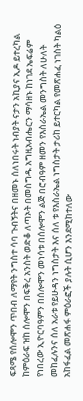ፍጻሜ የሰሎሞን ጥበብ ለማየት ንግስተ ሳባ ጉብኝትና በዘመኑ ሰለነበሩት ነብያት ናታን አኪያና ኢዶ ይተረካል ከምዕራፍ ዝከ ሰሎሞን በፍቅረ አንስት ወድቆ ለጣኦት በመስግዱ አግዚአብሔርን ማሳዘኑ ከነገደ ኤፍሬም የነበረው ኢዮርባዓምን በሰሎሞን መነሳቱ በሰሎሞን ልጅ በሮብዓም ዘመን የእስራኤል መንግስት ለሁለት መከፈሉንና ሰለ አራቱ የይሁዳን ነግስታት እና ሰለ ቱ የእስራኤል ነግስታት ታሪከ ይተርካል የመጽሐፈ ነገስት ካልዕ አከፋፈል መጽሐፋ ምዕራፎች ያሉት ሲሆን እንደሚከተለው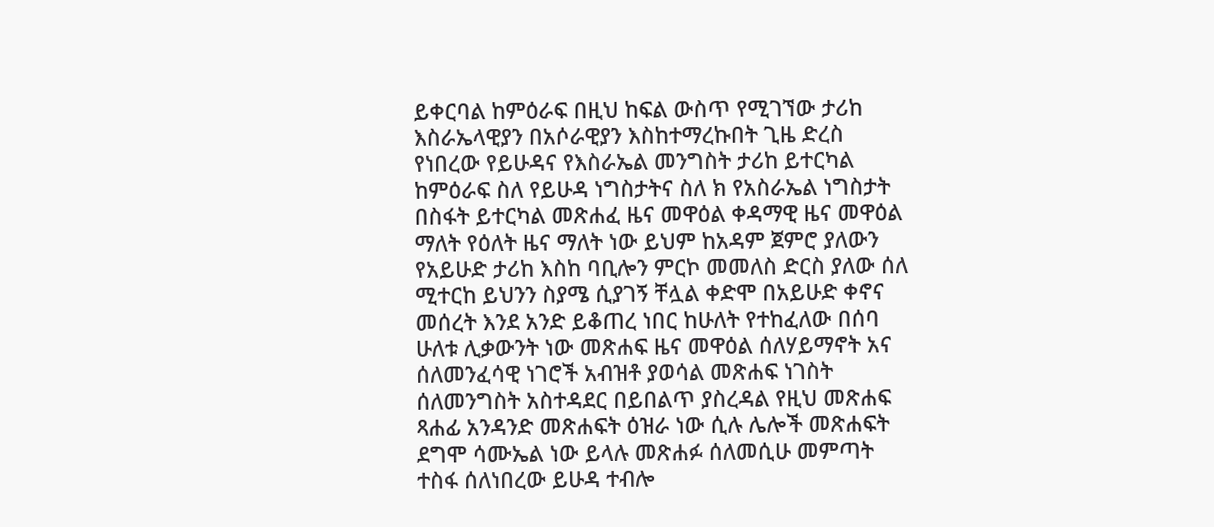ይቀርባል ከምዕራፍ በዚህ ከፍል ውስጥ የሚገኘው ታሪከ እስራኤላዊያን በአሶራዊያን እስከተማረኩበት ጊዜ ድረስ የነበረው የይሁዳና የእስራኤል መንግስት ታሪከ ይተርካል ከምዕራፍ ስለ የይሁዳ ነግስታትና ስለ ክ የአስራኤል ነግስታት በስፋት ይተርካል መጽሐፈ ዜና መዋዕል ቀዳማዊ ዜና መዋዕል ማለት የዕለት ዜና ማለት ነው ይህም ከአዳም ጀምሮ ያለውን የአይሁድ ታሪከ እስከ ባቢሎን ምርኮ መመለስ ድርስ ያለው ሰለ ሚተርከ ይህንን ስያሜ ሲያገኝ ቸሏል ቀድሞ በአይሁድ ቀኖና መሰረት እንደ አንድ ይቆጠረ ነበር ከሁለት የተከፈለው በሰባ ሁለቱ ሊቃውንት ነው መጽሐፍ ዜና መዋዕል ሰለሃይማኖት አና ሰለመንፈሳዊ ነገሮች አብዝቶ ያወሳል መጽሐፍ ነገስት ሰለመንግስት አስተዳደር በይበልጥ ያስረዳል የዚህ መጽሐፍ ጻሐፊ አንዳንድ መጽሐፍት ዕዝራ ነው ሲሉ ሌሎች መጽሐፍት ደግሞ ሳሙኤል ነው ይላሉ መጽሐፉ ሰለመሲሁ መምጣት ተስፋ ሰለነበረው ይሁዳ ተብሎ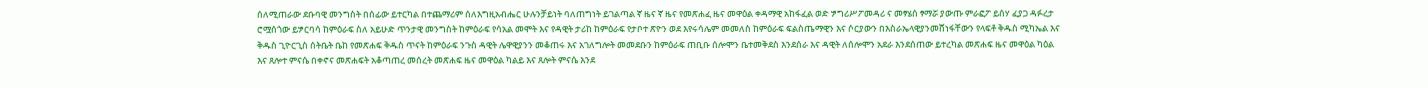ሰለሚጠራው ደቡባዊ መንግስት በሰፊው ይተርካል በተጨማሪም ሰለእግዚአብሔር ሁሉንቻይነት ባለጠግነት ይገልጣል ኛ ዜና ኛ ዜና የመጽሐፈ ዜና መዋዕል ቀዳማዊ አከፋፈል ወድ ፇግሪሥፖመዳሪ ና መፃሄሰ ፃማሯ ያውጡ ምራፎፖ ይሰሃ ፈያጋ ዳፉረታ ሮሟሰጎው ይፇርባሳ ከምዕራፍ ስለ አይሁድ ጥንታዊ መንግስት ከምዕራፍ የሳአል መሞት እና የዳዊት ታሪከ ከምዕራፍ የታቦተ ጽዮን ወደ እየሩሳሌም መመለስ ከምዕራፍ ፍልስጤማዊን እና ሶርያውን በእስራኤላዊያንመሸነፋቸውን የላፍቶ ቅዱስ ሚካኤል እና ቅዱስ ጊዮርጊስ ሰትቤት ቤከ የመጽሐፍ ቅዱስ ጥናት ከምዕራፍ ንጉስ ዳዊት ሌዋዊያንን መቆጠሩ እና አገለግሎት መመደቡን ከምዕራፍ ጠቢቡ ሰሎሞን ቤተመቅደስ እንደሰራ እና ዳዊት ለሰሎሞን አደራ እንደሰጠው ይተረካል መጽሐፍ ዜና መዋዕል ካዕል እና ጸሎተ ምናሴ በቀኖና መጽሐፍት አቆጣጠረ መሰረት መጽሐፍ ዜና መዋዕል ካልይ እና ጸሎት ምናሴ እንደ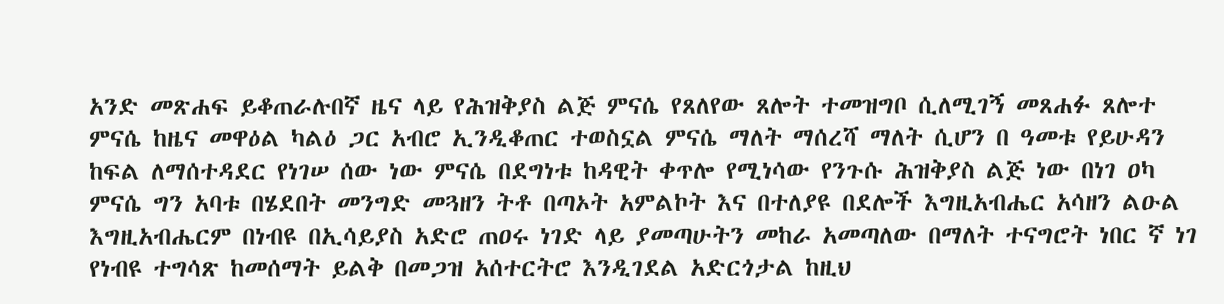አንድ መጽሐፍ ይቆጠራሉበኛ ዜና ላይ የሕዝቅያስ ልጅ ምናሴ የጸለየው ጸሎት ተመዝግቦ ሲለሚገኝ መጸሐፉ ጸሎተ ምናሴ ከዜና መዋዕል ካልዕ ጋር አብሮ ኢንዲቆጠር ተወስኗል ምናሴ ማለት ማሰረሻ ማለት ሲሆን በ ዓመቱ የይሁዳን ከፍል ለማሰተዳደር የነገሠ ሰው ነው ምናሴ በደግነቱ ከዳዊት ቀጥሎ የሚነሳው የንጉሱ ሕዝቅያስ ልጅ ነው በነገ ዐካ ምናሴ ግን አባቱ በሄደበት መንግድ መጓዘን ትቶ በጣኦት አምልኮት እና በተለያዩ በደሎች እግዚአብሔር አሳዘን ልዑል እግዚአብሔርም በነብዩ በኢሳይያስ አድሮ ጠዐሩ ነገድ ላይ ያመጣሁትን መከራ አመጣለው በማለት ተናግሮት ነበር ኛ ነገ የነብዩ ተግሳጽ ከመሰማት ይልቅ በመጋዝ አሰተርትሮ እንዲገደል አድርጎታል ከዚህ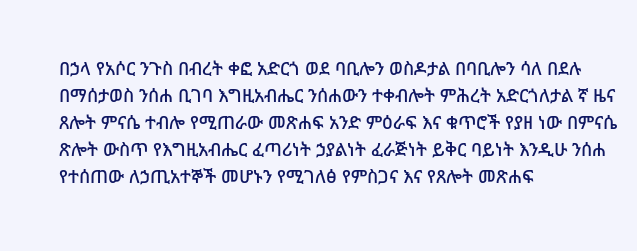በኃላ የአሶር ንጉስ በብረት ቀፎ አድርጎ ወደ ባቢሎን ወስዶታል በባቢሎን ሳለ በደሉ በማሰታወስ ንሰሐ ቢገባ እግዚአብሔር ንሰሐውን ተቀብሎት ምሕረት አድርጎለታል ኛ ዜና ጸሎት ምናሴ ተብሎ የሚጠራው መጽሐፍ አንድ ምዕራፍ እና ቁጥሮች የያዘ ነው በምናሴ ጽሎት ውስጥ የእግዚአብሔር ፈጣሪነት ኃያልነት ፈራጅነት ይቅር ባይነት እንዲሁ ንሰሐ የተሰጠው ለኃጢአተኞች መሆኑን የሚገለፅ የምስጋና እና የጸሎት መጽሐፍ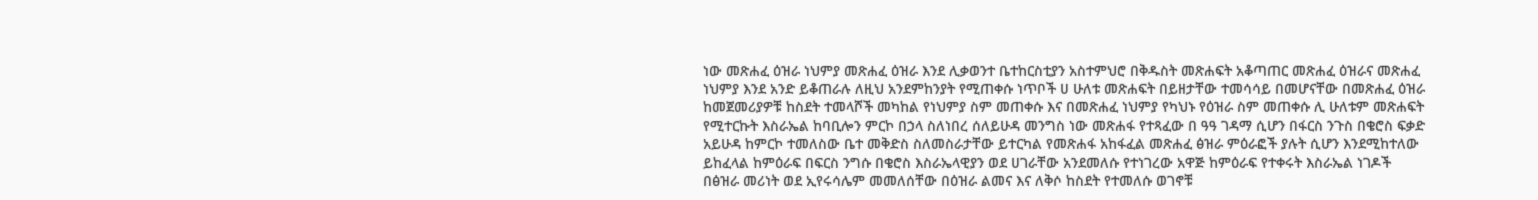ነው መጽሐፈ ዕዝራ ነህምያ መጽሐፈ ዕዝራ እንደ ሊቃወንተ ቤተከርስቲያን አስተምህሮ በቅዱስት መጽሐፍት አቆጣጠር መጽሐፈ ዕዝራና መጽሐፈ ነህምያ እንደ አንድ ይቆጠራሉ ለዚህ አንደምከንያት የሚጠቀሱ ነጥቦች ሀ ሁለቱ መጽሐፍት በይዘታቸው ተመሳሳይ በመሆናቸው በመጽሐፈ ዕዝራ ከመጀመሪያዎቹ ከስደት ተመላሾች መካከል የነህምያ ስም መጠቀሱ እና በመጽሐፈ ነህምያ የካህኑ የዕዝራ ስም መጠቀሱ ሊ ሁለቱም መጽሐፍት የሚተርኩት እስራኤል ከባቢሎን ምርኮ በኃላ ስለነበረ ሰለይሁዳ መንግስ ነው መጽሐፋ የተጻፈው በ ዓዓ ገዳማ ሲሆን በፋርስ ንጉስ በቄሮስ ፍቃድ አይሁዳ ከምርኮ ተመለስው ቤተ መቅድስ ስለመስራታቸው ይተርካል የመጽሐፋ አከፋፈል መጽሐፈ ፅዝራ ምዕራፎች ያሉት ሲሆን እንደሚከተለው ይከፈላል ከምዕራፍ በፍርስ ንግሱ በቄሮስ እስራኤላዊያን ወደ ሀገራቸው አንደመለሱ የተነገረው አዋጅ ከምዕራፍ የተቀሩት እስራኤል ነገዶች በፅዝራ መሪነት ወደ ኢየሩሳሌም መመለሰቸው በዕዝራ ልመና እና ለቅሶ ከስደት የተመለሱ ወገኖቹ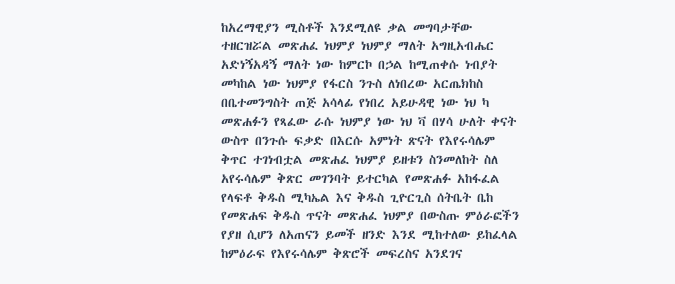ከአረማዊያን ሚስቶች እንደሚለዩ ቃል መግባታቸው ተዘርዝሯል መጽሐፈ ነህምያ ነህምያ ማለት አግዚአብሔር አድነኝአዳኝ ማለት ነው ከምርኮ በኃል ከሚጠቀሱ ነብያት መካከል ነው ነህምያ የፋርስ ንጉስ ለነበረው አርጤክከስ በቤተመንግስት ጠጅ አሳላፊ የነበረ አይሁዳዊ ነው ነህ ካ መጽሐፉን የጻፈው ራሱ ነህምያ ነው ነህ ቫ በሃሳ ሁለት ቀናት ውስጥ በንጉሱ ፍቃድ በእርሱ አምነት ጽናት የእየሩሳሌም ቅጥር ተገነብቷል መጽሐፈ ነህምያ ይዘቱን ስንመለከት ስለ አየሩሳሌም ቅጽር መገንባት ይተርካል የመጽሐፉ አከፋፈል የላፍቶ ቅዱስ ሚካኤል እና ቅዱስ ጊዮርጊስ ሰትቤት ቤከ የመጽሐፍ ቅዱስ ጥናት መጽሐፈ ነህምያ በውስጡ ምዕራፎችን የያዘ ሲሆን ለአጠናን ይመች ዘንድ እንደ ሚከተለው ይከፈላል ከምዕራፍ የእየሩሳሌም ቅጽሮች መፍረስና አንደገና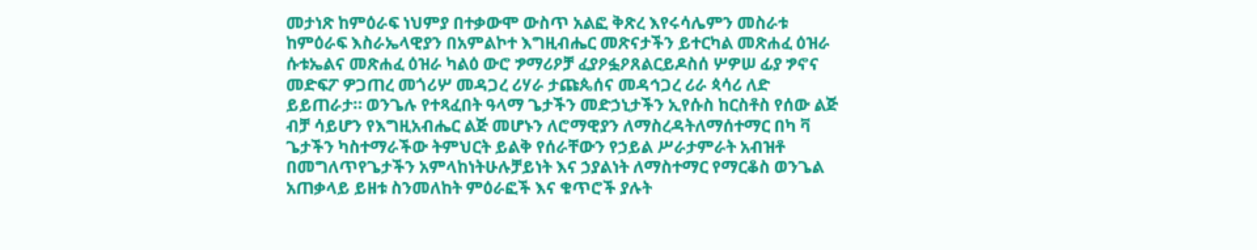መታነጽ ከምዕራፍ ነህምያ በተቃውሞ ውስጥ አልፎ ቅጽረ እየሩሳሌምን መስራቱ ከምዕራፍ እስራኤላዊያን በአምልኮተ እግዚብሔር መጽናታችን ይተርካል መጽሐፈ ዕዝራ ሱቱኤልና መጽሐፈ ዕዝራ ካልዕ ውሮ ፇማሪዖቻ ፈያዖፏዖጸልርይዶስሰ ሦዎሠ ፊያ ፇኖና መድፍፖ ዎጋጠረ መጎሪሦ መዳጋረ ሪሃራ ታጩጴሰና መዳኅጋረ ሪራ ጳሳሪ ለድ ይይጠራታ። ወንጌሉ የተጻፈበት ዓላማ ጌታችን መድኃኒታችን ኢየሱስ ከርስቶስ የሰው ልጅ ብቻ ሳይሆን የእግዚአብሔር ልጅ መሆኑን ለሮማዊያን ለማስረዳትለማሰተማር በካ ቫ ጌታችን ካስተማራችው ትምህርት ይልቅ የሰራቸውን የኃይል ሥራታምራት አብዝቶ በመግለጥየጌታችን አምላከነትሁሉቻይነት እና ኃያልነት ለማስተማር የማርቆስ ወንጌል አጠቃላይ ይዘቱ ስንመለከት ምዕራፎች እና ቁጥሮች ያሉት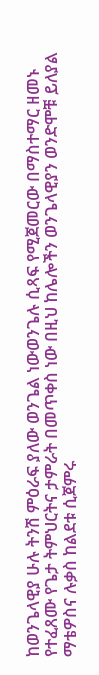ከወንጌላዊያ ሁሉ ትንሽ ምዕራፍ ያለው ወንጌል ነውወንጌሉ ሲጻፍ የሚጀመርው በማስተማር ዘመኑ የተፈጸሙ የጌታ ትምህርትና ታምራት በመጥቀስ ነው በዚህ ከሌሎችን ወንጌላዊያን ወንድሞቹ ይለያል ማቴዎስና ሉቃስ ከልደቱ ሲጀምሩ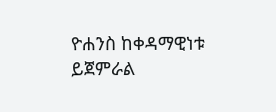ዮሐንስ ከቀዳማዊነቱ ይጀምራል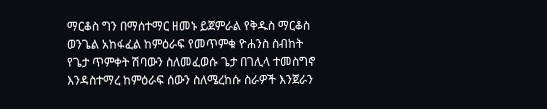ማርቆስ ግን በማሰተማር ዘመኑ ይጀምራል የቅዱስ ማርቆስ ወንጌል አከፋፈል ከምዕራፍ የመጥምቁ ዮሐንስ ስብከት የጌታ ጥምቀት ሽባውን ስለመፈወሱ ጌታ በገሊላ ተመስግኖ እንዳስተማረ ከምዕራፍ ሰውን ስለሜረከሱ ስራዎች እንጀራን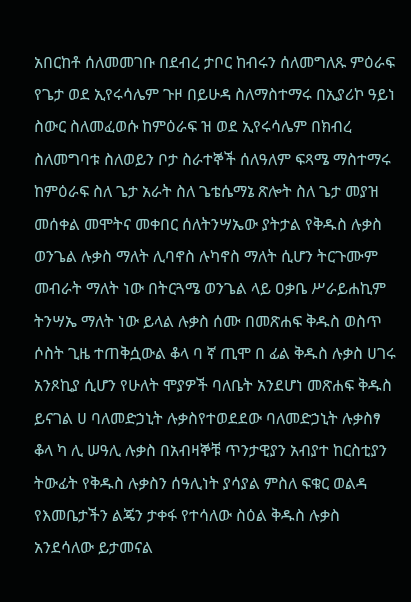አበርከቶ ሰለመመገቡ በደብረ ታቦር ከብሩን ሰለመግለጹ ምዕራፍ የጌታ ወደ ኢየሩሳሌም ጉዞ በይሁዳ ስለማስተማሩ በኢያሪኮ ዓይነ ስውር ስለመፈወሱ ከምዕራፍ ዝ ወደ ኢየሩሳሌም በክብረ ስለመግባቱ ስለወይን ቦታ ስራተኞች ሰለዓለም ፍጻሜ ማስተማሩ ከምዕራፍ ስለ ጌታ አራት ስለ ጌቴሴማኔ ጽሎት ስለ ጌታ መያዝ መሰቀል መሞትና መቀበር ሰለትንሣኤው ያትታል የቅዱስ ሉቃስ ወንጌል ሉቃስ ማለት ሊባኖስ ሉካኖስ ማለት ሲሆን ትርጉሙም መብራት ማለት ነው በትርጓሜ ወንጌል ላይ ዐቃቤ ሥራይሐኪም ትንሣኤ ማለት ነው ይላል ሉቃስ ሰሙ በመጽሐፍ ቅዱስ ወስጥ ሶስት ጊዜ ተጠቅሷውል ቆላ ባ ኛ ጢሞ በ ፊል ቅዱስ ሉቃስ ሀገሩ አንጾኪያ ሲሆን የሁለት ሞያዎች ባለቤት አንደሆነ መጽሐፍ ቅዱስ ይናገል ሀ ባለመድኃኒት ሉቃስየተወደደው ባለመድኃኒት ሉቃስፃ ቆላ ካ ሊ ሠዓሊ ሉቃስ በአብዛኞቹ ጥንታዊያን አብያተ ከርስቲያን ትውፊት የቅዱስ ሉቃስን ሰዓሊነት ያሳያል ምስለ ፍቁር ወልዳ የእመቤታችን ልጄን ታቀፋ የተሳለው ስዕል ቅዱስ ሉቃስ አንደሳለው ይታመናል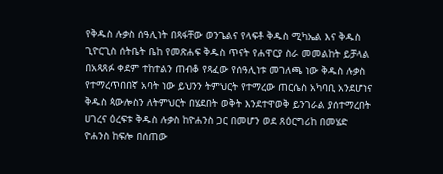የቅዱስ ሉቃስ ሰዓሊነት በጻፋቸው ወንጌልና የላፍቶ ቅዱስ ሚካኤል እና ቅዱስ ጊዮርጊስ ሰትቤት ቤከ የመጽሐፍ ቅዱስ ጥናት የሐዋርያ ስራ መመልከት ይቻላል በአጻጸፉ ቀደም ተከተልን ጠብቆ የጻፈው የሰዓሊነቱ መገለጫ ነው ቅዱስ ሉቃስ የተማረጥበበኛ አባት ነው ይህንን ትምህርት የተማረው ጠርሴስ አካባቢ አንደሆነና ቅዱስ ጳውሎስን ለትምህርት በሄደበት ወቅት እንደተዋወቅ ይንገራል ያሰተማረበት ሀገረና ዕረፍቱ ቅዱስ ሉቃስ ከዮሐንስ ጋር በመሆን ወደ ጸዕርግሪከ በመሄድ ዮሐንስ ከፍሎ በሰጠው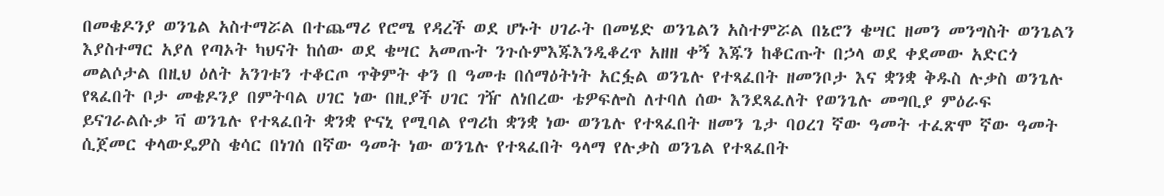በመቄዶንያ ወንጌል አስተማሯል በተጨማሪ የሮሜ የዳረች ወደ ሆኑት ሀገራት በመሄድ ወንጌልን አስተምሯል በኔሮን ቄሣር ዘመን መንግስት ወንጌልን እያስተማር አያለ የጣኦት ካህናት ከሰው ወደ ቄሣር አመጡት ንጉሱምእጁእንዲቆረጥ አዘዘ ቀኝ እጁን ከቆርጡት በኃላ ወደ ቀደመው አድርጎ መልሶታል በዚህ ዕለት አንገቱን ተቆርጦ ጥቅምት ቀን በ ዓመቱ በሰማዕትነት አርፏል ወንጌሉ የተጻፈበት ዘመንቦታ እና ቋንቋ ቅዱስ ሉቃስ ወንጌሉ የጻፈበት ቦታ መቄዶንያ በምትባል ሀገር ነው በዚያች ሀገር ገዥ ለነበረው ቴዎፍሎስ ለተባለ ሰው እንደጻፈለት የወንጌሉ መግቢያ ምዕራፍ ይናገራልሱቃ ቫ ወንጌሉ የተጻፈበት ቋንቋ ዮናኒ የሚባል የግሪከ ቋንቋ ነው ወንጌሉ የተጻፈበት ዘመን ጌታ ባዐረገ ኛው ዓመት ተፈጽሞ ኛው ዓመት ሲጀመር ቀላውዴዎስ ቄሳር በነገሰ በኛው ዓመት ነው ወንጌሉ የተጻፈበት ዓላማ የሉቃስ ወንጌል የተጻፈበት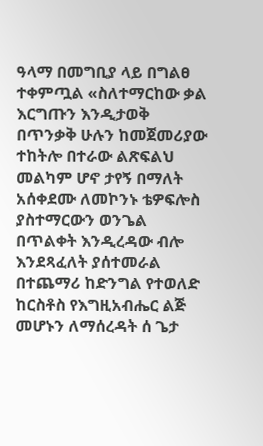ዓላማ በመግቢያ ላይ በግልፀ ተቀምጧል «ስለተማርከው ቃል እርግጡን እንዲታወቅ በጥንቃቅ ሁሉን ከመጀመሪያው ተከትሎ በተራው ልጽፍልህ መልካም ሆኖ ታየኝ በማለት አሰቀደሙ ለመኮንኑ ቴዎፍሎስ ያስተማርውን ወንጌል በጥልቀት እንዲረዳው ብሎ እንደጻፈለት ያሰተመራል በተጨማሪ ከድንግል የተወለድ ከርስቶስ የእግዚአብሔር ልጅ መሆኑን ለማሰረዳት ሰ ጌታ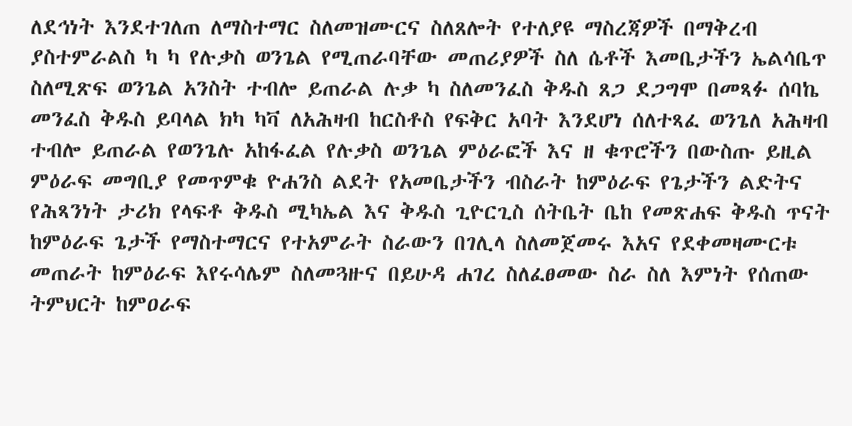ለደኅነት እንደተገለጠ ለማስተማር ስለመዝሙርና ስለጸሎት የተለያዩ ማስረጃዎች በማቅረብ ያስተምራልስ ካ ካ የሉቃስ ወንጌል የሚጠራባቸው መጠሪያዎች ስለ ሴቶች እመቤታችን ኤልሳቤጥ ስለሚጽፍ ወንጌል አንስት ተብሎ ይጠራል ሉቃ ካ ስለመንፈስ ቅዱስ ጸጋ ደጋግሞ በመጻፉ ሰባኬ መንፈስ ቅዱስ ይባላል ክካ ካቫ ለአሕዛብ ከርስቶስ የፍቅር አባት እንደሆነ ሰለተጻፈ ወንጌለ አሕዛብ ተብሎ ይጠራል የወንጌሉ አከፋፈል የሉቃስ ወንጌል ምዕራፎች እና ዘ ቁጥሮችን በውስጡ ይዚል ምዕራፍ መግቢያ የመጥምቁ ዮሐንስ ልደት የአመቤታችን ብስራት ከምዕራፍ የጌታችን ልድትና የሕጻንነት ታሪክ የላፍቶ ቅዱስ ሚካኤል እና ቅዱስ ጊዮርጊስ ሰትቤት ቤከ የመጽሐፍ ቅዱስ ጥናት ከምዕራፍ ጌታች የማስተማርና የተአምራት ስራውን በገሊላ ስለመጀመሩ እአና የደቀመዛሙርቱ መጠራት ከምዕራፍ እየሩሳሌም ስለመጓዙና በይሁዳ ሐገረ ስለፈፀመው ስራ ስለ እምነት የሰጠው ትምህርት ከምዐራፍ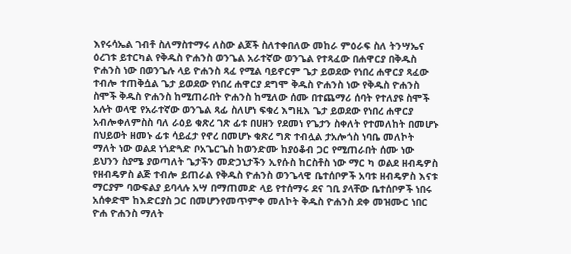እየሩሳኤል ገብቶ ስለማስተማሩ ለስው ልጆች ስለተቀበለው መከራ ምዕራፍ ስለ ትንሣኤና ዕረገቱ ይተርካል የቅዱስ ዮሐንስ ወንጌል አራተኛው ወንጌል የተጻፈው በሐዋርያ በቅዱስ ዮሐንስ ነው በወንጌሉ ላይ ዮሐንስ ጻፈ የሚል ባይኖርም ጌታ ይወደው የነበረ ሐዋርያ ጻፈው ተብሎ ተጠቅሷል ጌታ ይወደው የነበረ ሐዋርያ ደግሞ ቅዱስ ዮሐንስ ነው የቅዱስ ዮሐንስ ስሞች ቅዱስ ዮሐንስ ከሚጠራበት ዮሐንስ ከሚለው ሰሙ በተጨማሪ ሰባት የተለያዩ ስሞች አሉት ወላዊ የአራተኛው ወንጌል ጻፊ ስለሆነ ፍቁረ እግዚእ ጌታ ይወደው የነበረ ሐዋርያ አብሎቀለምስስ ባለ ራዕይ ቁጽረ ገጽ ፊቱ በሀዘን የደመነ የጌታን ስቀለት የተመለከት በመሆኑ በህይወት ዘመኑ ፊቱ ሳይፈታ የኖረ በመሆኑ ቁጽረ ግጽ ተብሏል ታአሎጎስ ነባቤ መለኮት ማለት ነው ወልደ ነጎድጓድ ቦአጌርጌስ ከወንድሙ ከያዕቆብ ጋር የሚጠራበት ሰሙ ነው ይህንን ስያሜ ያወጣለት ጌታችን መድኃኒታችን ኢየሱስ ከርስቶስ ነው ማር ካ ወልደ ዘብዴዎስ የዘብዴዎስ ልጅ ተብሎ ይጠራል የቅዱስ ዮሐንስ ወንጌላዊ ቤተሰቦዎች አባቱ ዘብዴዎስ እናቱ ማርያም ባውፍልያ ይባላሉ አሣ በማጠመድ ላይ የተሰማሩ ደና ገቢ ያላቸው ቤተሰቦዎች ነበሩ አሰቀድሞ ከእድርያስ ጋር በመሆንየመጥምቀ መለኮት ቅዱስ ዮሐንስ ደቀ መዝሙር ነበር ዮሐ ዮሐንስ ማለት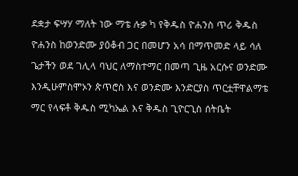ደቋታ ፍሣሃ ማለት ነው ማቴ ሉቃ ካ የቅዱስ ዮሐንስ ጥሪ ቅዱስ ዮሐንስ ከወንድሙ ያዕቆብ ጋር በመሆን አሳ በማጥመድ ላይ ሳለ ጌታችን ወደ ገሊላ ባህር ለማስተማር በመጣ ጊዜ አርሱና ወንድሙ እንዲሁምስሞኦን ጵጥሮስ እና ወንድሙ እንድርያስ ጥርቷቸዋልማቴ ማር የላፍቶ ቅዱስ ሚካኤል እና ቅዱስ ጊዮርጊስ ሰትቤት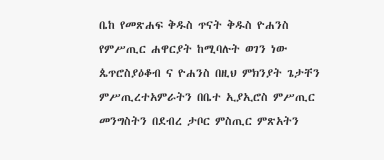ቤከ የመጽሐፍ ቅዱስ ጥናት ቅዱስ ዮሐንስ የምሥጢር ሐዋርያት ከሚባሉት ወገን ነው ጴጥሮስያዕቆብ ና ዮሐንስ በዚህ ምክንያት ጌታቸን ምሥጢረተአምራትን በቤተ ኢያኢሮስ ምሥጢር መንግስትን በደብረ ታቦር ምስጢር ምጽአትን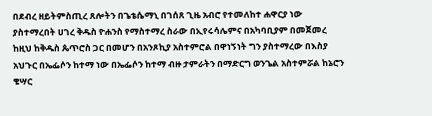በደብረ ዘይትምስጢረ ጸሎትን በጌቴሴማኒ በገሰጸ ጊዜ አብሮ የተመለከተ ሐዋርያ ነው ያስተማረበት ሀገረ ቅዱስ ዮሐንስ የማስተማረ ስራው በኢየሩሳሌምና በአካባቢያም በመጀመረ ከዚህ ከቅዱስ ጴጥሮስ ጋር በመሆን በአንጾኪያ አስተምሮል በዋነኝነት ግን ያስተማረው በእስያ አህጉር በኤፌሶን ከተማ ነው በኤፌሶን ከተማ ብዙ ታምራትን በማድርግ ወንጌል አስተምሯል ከኔሮን ቄሣር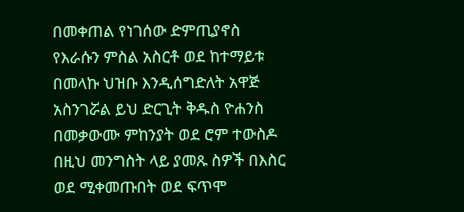በመቀጠል የነገሰው ድምጢያኖስ የእራሱን ምስል አስርቶ ወደ ከተማይቱ በመላኩ ህዝቡ እንዲሰግድለት አዋጅ አስንገሯል ይህ ድርጊት ቅዱስ ዮሐንስ በመቃውሙ ምከንያት ወደ ሮም ተውስዶ በዚህ መንግስት ላይ ያመጹ ስዎች በእስር ወደ ሚቀመጡበት ወደ ፍጥሞ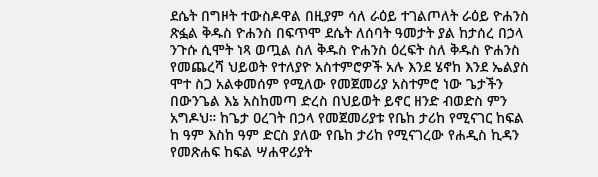ደሴት በግዞት ተውስዶዋል በዚያም ሳለ ራዕይ ተገልጦለት ራዕይ ዮሐንስ ጽፏል ቅዱስ ዮሐንስ በፍጥሞ ደሴት ለሰባት ዓመታት ያል ከታሰረ በኃላ ንጉሱ ሲሞት ነጻ ወጧል ስለ ቅዱስ ዮሐንስ ዕረፍት ስለ ቅዱስ ዮሐንስ የመጨረሻ ህይወት የተለያዮ አስተምሮዎች አሉ እንደ ሄኖከ እንደ ኤልያስ ሞተ ስጋ አልቀመሰም የሚለው የመጀመሪያ አስተምሮ ነው ጌታችን በውንጌል እኔ አስከመጣ ድረስ በህይወት ይኖር ዘንድ ብወድስ ምን አግዶህ። ከጌታ ዐረገት በኃላ የመጀመሪያቱ የቤከ ታሪከ የሚናገር ከፍል ከ ዓም እስከ ዓም ድርስ ያለው የቤከ ታሪከ የሚናገረው የሐዲስ ኪዳን የመጽሐፍ ከፍል ሣሐዋሪያት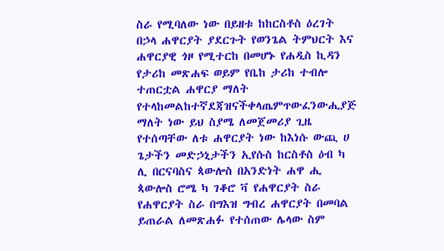ስራ የሚባለው ነው በይዘቱ ከከርስቶስ ዕረገት በኃላ ሐዋርያት ያደርጉት የወንጌል ትምህርት እና ሐዋርያዊ ጎዞ የሚተርከ በመሆኑ የሐዲስ ኪዳን የታሪከ መጽሐፍ ወይም የቤከ ታሪከ ተብሎ ተጠርቷል ሐዋርያ ማለት የተላከመልከተኛደጃዝናችቀላጤምጥውፈንውሒያጅ ማለት ነው ይህ ስያሜ ለመጀመሪያ ጊዜ የተሰጣቸው ለቱ ሐዋርያት ነው ከእነሱ ውጪ ሀ ጌታችን መድኃኒታችን ኢየሱስ ከርስቶስ ዕብ ካ ሊ በርናባስና ጳውሎስ በአንድነት ሐዋ ሒ ጳውሎስ ሮሜ ካ ገቆሮ ቫ የሐዋርያት ስራ የሐዋርያት ስራ በግእዝ ግብረ ሐዋርያት በመባል ይጠራል ለመጽሐፉ የተሰጠው ሌላው ስም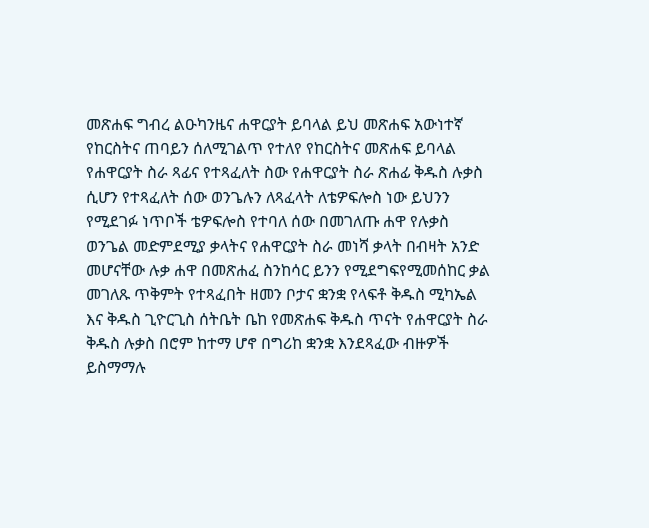መጽሐፍ ግብረ ልዑካንዜና ሐዋርያት ይባላል ይህ መጽሐፍ አውነተኛ የከርስትና ጠባይን ሰለሚገልጥ የተለየ የከርስትና መጽሐፍ ይባላል የሐዋርያት ስራ ጻፊና የተጻፈለት ስው የሐዋርያት ስራ ጽሐፊ ቅዱስ ሉቃስ ሲሆን የተጻፈለት ሰው ወንጌሉን ለጻፈላት ለቴዎፍሎስ ነው ይህንን የሚደገፉ ነጥቦች ቴዎፍሎስ የተባለ ሰው በመገለጡ ሐዋ የሉቃስ ወንጌል መድምደሚያ ቃላትና የሐዋርያት ስራ መነሻ ቃላት በብዛት አንድ መሆናቸው ሉቃ ሐዋ በመጽሐፈ ስንከሳር ይንን የሚደግፍየሚመሰከር ቃል መገለጹ ጥቅምት የተጻፈበት ዘመን ቦታና ቋንቋ የላፍቶ ቅዱስ ሚካኤል እና ቅዱስ ጊዮርጊስ ሰትቤት ቤከ የመጽሐፍ ቅዱስ ጥናት የሐዋርያት ስራ ቅዱስ ሉቃስ በሮም ከተማ ሆኖ በግሪከ ቋንቋ እንደጻፈው ብዙዎች ይስማማሉ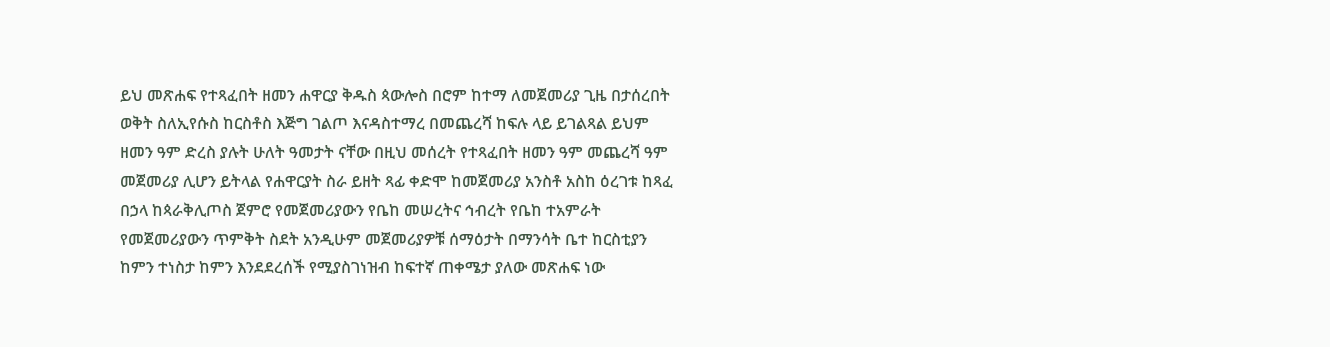ይህ መጽሐፍ የተጻፈበት ዘመን ሐዋርያ ቅዱስ ጳውሎስ በሮም ከተማ ለመጀመሪያ ጊዜ በታሰረበት ወቅት ስለኢየሱስ ከርስቶስ እጅግ ገልጦ እናዳስተማረ በመጨረሻ ከፍሉ ላይ ይገልጻል ይህም ዘመን ዓም ድረስ ያሉት ሁለት ዓመታት ናቸው በዚህ መሰረት የተጻፈበት ዘመን ዓም መጨረሻ ዓም መጀመሪያ ሊሆን ይትላል የሐዋርያት ስራ ይዘት ጻፊ ቀድሞ ከመጀመሪያ አንስቶ አስከ ዕረገቱ ከጻፈ በኃላ ከጳራቅሊጦስ ጀምሮ የመጀመሪያውን የቤከ መሠረትና ኅብረት የቤከ ተአምራት የመጀመሪያውን ጥምቅት ስደት አንዲሁም መጀመሪያዎቹ ሰማዕታት በማንሳት ቤተ ከርስቲያን ከምን ተነስታ ከምን እንደደረሰች የሚያስገነዝብ ከፍተኛ ጠቀሜታ ያለው መጽሐፍ ነው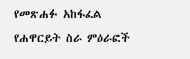የመጽሐፉ አከፋፈል የሐዋርይት ስራ ምዕራፎች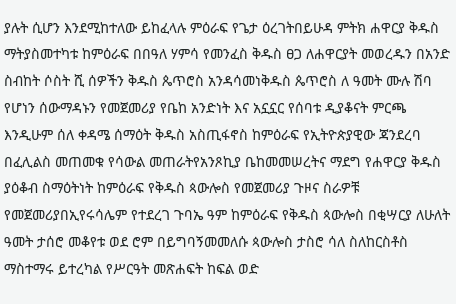ያሉት ሲሆን እንደሚከተለው ይከፈላሉ ምዕራፍ የጌታ ዕረገትበይሁዳ ምትክ ሐዋርያ ቅዱስ ማትያስመተካቱ ከምዕራፍ በበዓለ ሃምሳ የመንፈስ ቅዱስ ፀጋ ለሐዋርያት መወረዱን በአንድ ስብከት ሶስት ሺ ሰዎችን ቅዱስ ጴጥሮስ አንዳሳመነቅዱስ ጴጥሮስ ለ ዓመት ሙሉ ሽባ የሆነን ሰውማዳኑን የመጀመሪያ የቤከ አንድነት እና አኗኗር የሰባቱ ዲያቆናት ምርጫ እንዲሁም ሰለ ቀዳሜ ሰማዕት ቅዱስ አስጢፋኖስ ከምዕራፍ የኢትዮጵያዊው ጃንደረባ በፈሊልስ መጠመቁ የሳውል መጠራትየአንጾኪያ ቤከመመሠረትና ማደግ የሐዋርያ ቅዱስ ያዕቆብ ስማዕትነት ከምዕራፍ የቅዱስ ጳውሎስ የመጀመሪያ ጉዞና ስራዎቹ የመጀመሪያበኢየሩሳሌም የተደረገ ጉባኤ ዓም ከምዕራፍ የቅዱስ ጳውሎስ በቂሣርያ ለሁለት ዓመት ታሰሮ መቆየቱ ወደ ሮም በይግባኝመመለሱ ጳውሎስ ታስሮ ሳለ ስለከርስቶስ ማስተማሩ ይተረካል የሥርዓት መጽሐፍት ከፍል ወድ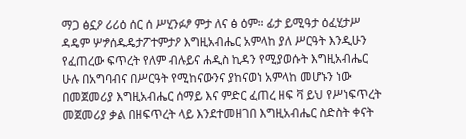ማጋ ፅኗዖ ሪሪዕ ሰር ሰ ሥሂንፉፆ ምታ ለና ፅ ዕም። ፊታ ይሚዓታ ዕፈሂታሥ ዳዴም ሦፇሰዱዴታፖተምታዖ እግዚአብሔር አምላከ ያለ ሥርዓት እንዲሁን የፈጠረው ፍጥረት የለም ብሉይና ሐዲስ ኪዳን የሚያወሱት እግዚአብሔር ሁሉ በአግባብና በሥርዓት የሚከናውንና ያከናወነ አምላከ መሆኑን ነው በመጀመሪያ እግዚአብሔር ሰማይ እና ምድር ፈጠረ ዘፍ ቫ ይህ የሥነፍጥረት መጀመሪያ ቃል በዘፍጥረት ላይ እንደተመዘገበ እግዚአብሔር ስድስት ቀናት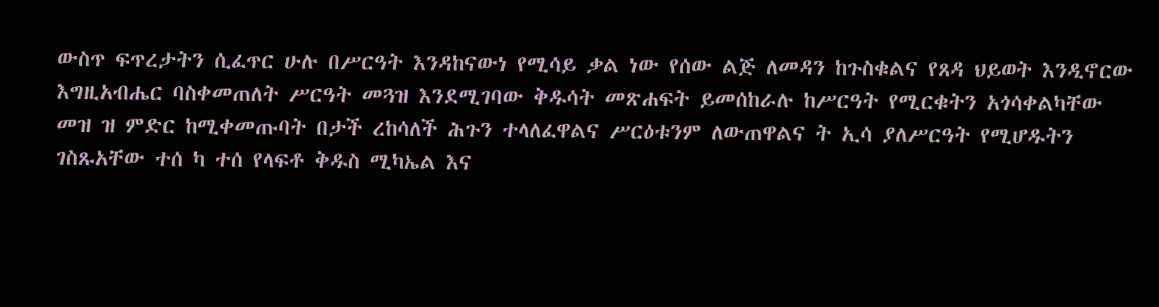ውስጥ ፍጥረታትን ሲፈጥር ሁሉ በሥርዓት እንዳከናውነ የሚሳይ ቃል ነው የሰው ልጅ ለመዳን ከጉስቁልና የጸዳ ህይወት እንዲኖርው እግዚአብሔር ባስቀመጠለት ሥርዓት መጓዝ እንደሚገባው ቅዱሳት መጽሐፍት ይመሰከራሉ ከሥርዓት የሚርቁትን አጎሳቀልካቸው መዝ ዝ ምድር ከሚቀመጡባት በታች ረከሳለች ሕጉን ተላለፈዋልና ሥርዕቱንም ለውጠዋልና ት ኢሳ ያለሥርዓት የሚሆዱትን ገስጹአቸው ተሰ ካ ተሰ የላፍቶ ቅዱስ ሚካኤል እና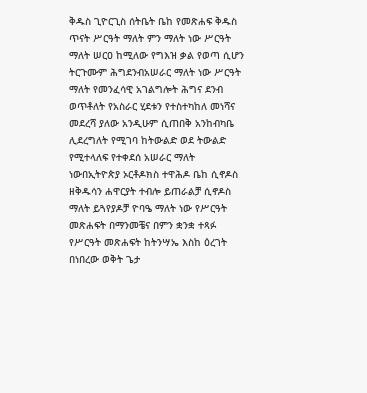ቅዱስ ጊዮርጊስ ሰትቤት ቤከ የመጽሐፍ ቅዱስ ጥናት ሥርዓት ማለት ምን ማለት ነው ሥርዓት ማለት ሠርዐ ከሚለው የግእዝ ቃል የወጣ ሲሆን ትርጉሙም ሕግደንብአሠራር ማለት ነው ሥርዓት ማለት የመንፈሳዊ አገልግሎት ሕግና ደንብ ወጥቶለት የአስራር ሂደቱን የተስተካከለ መነሻና መደረሻ ያለው አንዲሁም ሲጠበቅ አንከብካቤ ሊደረግለት የሚገባ ከትውልድ ወደ ትውልድ የሚተላለፍ የተቀደሰ አሠራር ማለት ነውበኢትዮጵያ ኦርቶዶክስ ተዋሕዶ ቤከ ሲኖዶስ ዘቅዱሳን ሐዋርያት ተብሎ ይጠራልቻ ሲኖዶስ ማለት ይጓየያዶቻ ዮባዔ ማለት ነው የሥርዓት መጽሐፍት በማንመቼና በምን ቋንቋ ተጻፉ የሥርዓት መጽሐፍት ከትንሣኤ እስከ ዕረገት በነበረው ወቅት ጌታ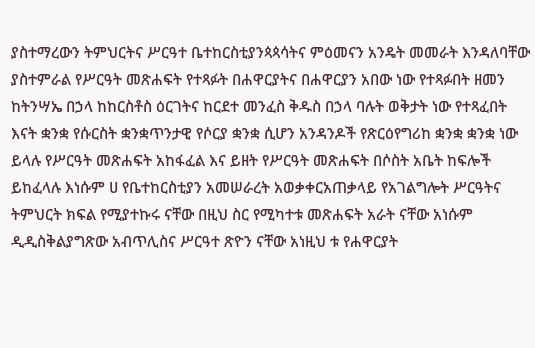ያስተማረውን ትምህርትና ሥርዓተ ቤተከርስቲያንጳጳሳትና ምዕመናን አንዴት መመራት እንዳለባቸው ያስተምራል የሥርዓት መጽሐፍት የተጻፉት በሐዋርያትና በሐዋርያን አበው ነው የተጻፉበት ዘመን ከትንሣኤ በኃላ ከከርስቶስ ዕርገትና ከርደተ መንፈስ ቅዱስ በኃላ ባሉት ወቅታት ነው የተጻፈበት እናት ቋንቋ የሱርስት ቋንቋጥንታዊ የሶርያ ቋንቋ ሲሆን አንዳንዶች የጽርዕየግሪከ ቋንቋ ቋንቋ ነው ይላሉ የሥርዓት መጽሐፍት አከፋፈል እና ይዘት የሥርዓት መጽሐፍት በሶስት አቤት ከፍሎች ይከፈላሉ እነሱም ሀ የቤተከርስቲያን አመሠራረት አወቃቀርአጠቃላይ የአገልግሎት ሥርዓትና ትምህርት ክፍል የሚያተኩሩ ናቸው በዚህ ስር የሚካተቱ መጽሐፍት አራት ናቸው አነሱም ዲዲስቅልያግጽው አብጥሊስና ሥርዓተ ጽዮን ናቸው አነዚህ ቱ የሐዋርያት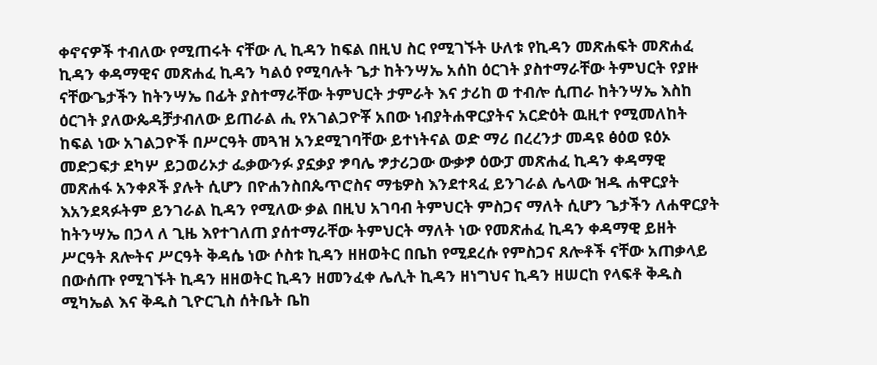ቀኖናዎች ተብለው የሚጠሩት ናቸው ሊ ኪዳን ከፍል በዚህ ስር የሚገኙት ሁለቱ የኪዳን መጽሐፍት መጽሐፈ ኪዳን ቀዳማዊና መጽሐፈ ኪዳን ካልዕ የሚባሉት ጌታ ከትንሣኤ አሰከ ዕርገት ያስተማራቸው ትምህርት የያዙ ናቸውጌታችን ከትንሣኤ በፊት ያስተማራቸው ትምህርት ታምራት እና ታሪከ ወ ተብሎ ሲጠራ ከትንሣኤ እስከ ዕርገት ያለውጴዳቻታብለው ይጠራል ሒ የአገልጋዮቾ አበው ነብያትሐዋርያትና አርድዕት ዉዚተ የሚመለከት ከፍል ነው አገልጋዮች በሥርዓት መጓዝ አንደሚገባቸው ይተነትናል ወድ ማሪ በረረንታ መዳዩ ፅዕወ ዩዕኦ መድጋፍታ ደካሦ ይጋወሪኦታ ፌቃውንፉ ያኗቃያ ፇባሌ ፇታሪጋው ውቃፇ ዕውፓ መጽሐፈ ኪዳን ቀዳማዊ መጽሐፋ አንቀጾች ያሉት ሲሆን በዮሐንስበጴጥሮስና ማቴዎስ እንደተጻፈ ይንገራል ሌላው ዝዱ ሐዋርያት እአንደጻፉትም ይንገራል ኪዳን የሚለው ቃል በዚህ አገባብ ትምህርት ምስጋና ማለት ሲሆን ጌታችን ለሐዋርያት ከትንሣኤ በኃላ ለ ጊዜ እየተገለጠ ያሰተማራቸው ትምህርት ማለት ነው የመጽሐፈ ኪዳን ቀዳማዊ ይዘት ሥርዓት ጸሎትና ሥርዓት ቅዳሴ ነው ሶስቱ ኪዳን ዘዘወትር በቤከ የሚደረሱ የምስጋና ጸሎቶች ናቸው አጠቃላይ በውሰጡ የሚገኙት ኪዳን ዘዘወትር ኪዳን ዘመንፈቀ ሌሊት ኪዳን ዘነግህና ኪዳን ዘሠርከ የላፍቶ ቅዱስ ሚካኤል እና ቅዱስ ጊዮርጊስ ሰትቤት ቤከ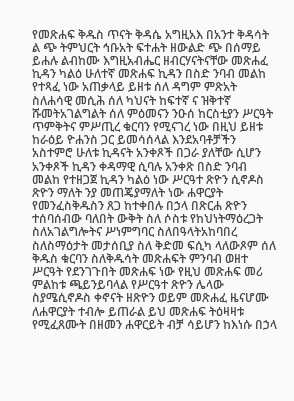የመጽሐፍ ቅዱስ ጥናት ቅዳሴ አግዚአእ በአንተ ቅዳሳት ል ጭ ትምህርት ኅቡአት ፍተሐት ዘውልድ ጭ በሰማይ ይሐሉ ልብከሙ እግዚአብሔር ዘብርሃናትናቸው መጽሐፈ ኪዳን ካልዕ ሁለተኛ መጽሐፍ ኪዳን በስድ ንባብ መልከ የተጻፈ ነው አጠቃላይ ይዘቱ ሰለ ዳግም ምጽአት ስለሐሳዊ መሲሕ ሰለ ካህናት ከፍተኛ ና ዝቅተኛ ሹመትአገልግልት ሰለ ምዕመናን ንዑሰ ከርስቲያን ሥርዓት ጥምቅትና ምሥጢረ ቁርባን የሚናገረ ነው በዚህ ይዘቱ ከራዕይ ዮሐንስ ጋር ይመሳሰላል እንደአባቶቻችን አስተምሮ ሁለቱ ኪዳናት አንቀጾች በጋራ ያለቸው ሲሆን አንቀጾች ኪዳን ቀዳማዊ ሲባሉ አንቀጽ በስድ ንባብ መልከ የተዘጋጀ ኪዳን ካልዕ ነው ሥርዓተ ጽዮን ሲኖዶስ ጽዮን ማለት ንያ መጠጄያማለት ነው ሐዋርያት የመንፈስቅዱስን ጸጋ ከተቀበሉ በኃላ በጽርሐ ጽዮን ተሰባሰብው ባለበት ውቅት ስለ ሶስቱ የከህነትማዕረጋት ስለአገልግሎትና ሥነምግባር ስለበዓላትአከባበረ ስለስማዕታት መታሰቢያ ስለ ቅድመ ፍሲካ ላለውጾም ሰለ ቅዱስ ቁርባን ስለቅዱሳት መጽሐፍት ምንባብ ወዘተ ሥርዓት የደንገጉበት መጽሐፍ ነው የዚህ መጽሐፍ መሪ ምልከቱ ጫይንይባላል የሥርዓተ ጽዮን ሌላው ስያሜሲኖዶስ ቀኖናት ዘጽዮን ወይም መጽሐፈ ዜናሆሙ ለሐዋርያት ተብሎ ይጠራል ይህ መጽሐፍ ትዕዛዛቱ የሚፈጸሙት በዘመን ሐዋርይት ብቻ ሳይሆን ከእነሱ በኃላ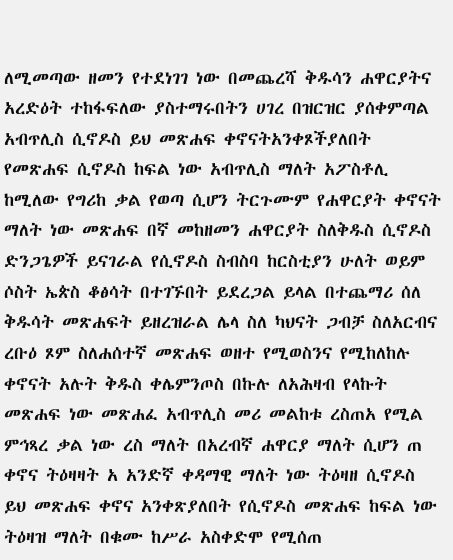ለሚመጣው ዘመን የተደነገገ ነው በመጨረሻ ቅዱሳን ሐዋርያትና አረድዕት ተከፋፍለው ያስተማሩበትን ሀገረ በዝርዝር ያሰቀምጣል አብጥሊስ ሲኖዶስ ይህ መጽሐፍ ቀኖናትአንቀጾችያለበት የመጽሐፍ ሲኖዶስ ከፍል ነው አብጥሊስ ማለት አፖስቶሊ ከሚለው የግሪከ ቃል የወጣ ሲሆን ትርጉሙም የሐዋርያት ቀኖናት ማለት ነው መጽሐፍ በኛ መከዘመን ሐዋርያት ስለቅዱስ ሲኖዶስ ድንጋጌዎች ይናገራል የሲኖዶስ ስብስባ ከርስቲያን ሁለት ወይም ሶስት ኤጵስ ቆፅሳት በተገኙበት ይደረጋል ይላል በተጨማሪ ሰለ ቅዱሳት መጽሐፍት ይዘረዝራል ሌላ ስለ ካህናት ጋብቻ ስለአርብና ረቡዕ ጾም ስለሐሰተኛ መጽሐፍ ወዘተ የሚወስንና የሚከለከሉ ቀኖናት አሉት ቅዱስ ቀሌምንጦስ በኩሉ ለአሕዛብ የላኩት መጽሐፍ ነው መጽሐፈ አብጥሊስ መሪ መልከቱ ረስጠአ የሚል ምኅጻረ ቃል ነው ረስ ማለት በአረብኛ ሐዋርያ ማለት ሲሆን ጠ ቀኖና ትዕዛዛት አ አንድኛ ቀዳማዊ ማለት ነው ትዕዛዘ ሲኖዶስ ይህ መጽሐፍ ቀኖና አንቀጽያለበት የሲኖዶስ መጽሐፍ ከፍል ነው ትዕዛዝ ማለት በቁሙ ከሥራ አስቀድሞ የሚሰጠ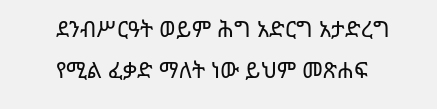ደንብሥርዓት ወይም ሕግ አድርግ አታድረግ የሚል ፈቃድ ማለት ነው ይህም መጽሐፍ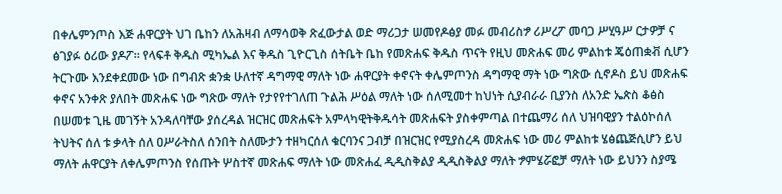በቀሌምንጦስ እጅ ሐዋርያት ህገ ቤከን ለአሕዛብ ለማሳወቅ ጽፈውታል ወድ ማሪጋታ ሠመየዶፅያ መፉ መብሪስፇ ሪሥረፖ መባጋ ሥሂዓሥ ርታዎቻ ና ፅገያፉ ዕሪው ያዶፖ። የላፍቶ ቅዱስ ሚካኤል እና ቅዱስ ጊዮርጊስ ሰትቤት ቤከ የመጽሐፍ ቅዱስ ጥናት የዚህ መጽሐፍ መሪ ምልከቱ ጄዕጠቋቭ ሲሆን ትርጉሙ እንደቀደመው ነው በግብጽ ቋንቋ ሁለተኛ ዳግማዊ ማለት ነው ሐዋርያት ቀኖናት ቀሌምጦንስ ዳግማዊ ማት ነው ግጽው ሲኖዶስ ይህ መጽሐፍ ቀኖና አንቀጽ ያለበት መጽሐፍ ነው ግጽው ማለት የታየየተገለጠ ጉልሕ ሥዕል ማለት ነው ሰለሚመተ ከህነት ሲያብራራ ቢያንስ ለአንድ ኤጵስ ቆፅስ በሠመቱ ጊዜ መገኝት አንዳለባቸው ያሰረዳል ዝርዝር መጽሐፍት አምላካዊትቅዱሳት መጽሐፍት ያስቀምጣል በተጨማሪ ሰለ ህዝባዊያን ተልዕኮሰለ ትህትና ሰለ ቱ ቃላት ሰለ ዐሥራትስለ ሰንበት ስለሙታን ተዘካርሰለ ቁርባንና ጋብቻ በዝርዝር የሚያስረዳ መጽሐፍ ነው መሪ ምልከቱ ሄፅጨጅሲሆን ይህ ማለት ሐዋርያት ለቀሌምጦንስ የሰጡት ሦስተኛ መጽሐፍ ማለት ነው መጽሐፈ ዲዲስቅልያ ዲዲስቅልያ ማለት ፇምሄሯፎቻ ማለት ነው ይህንን ስያሜ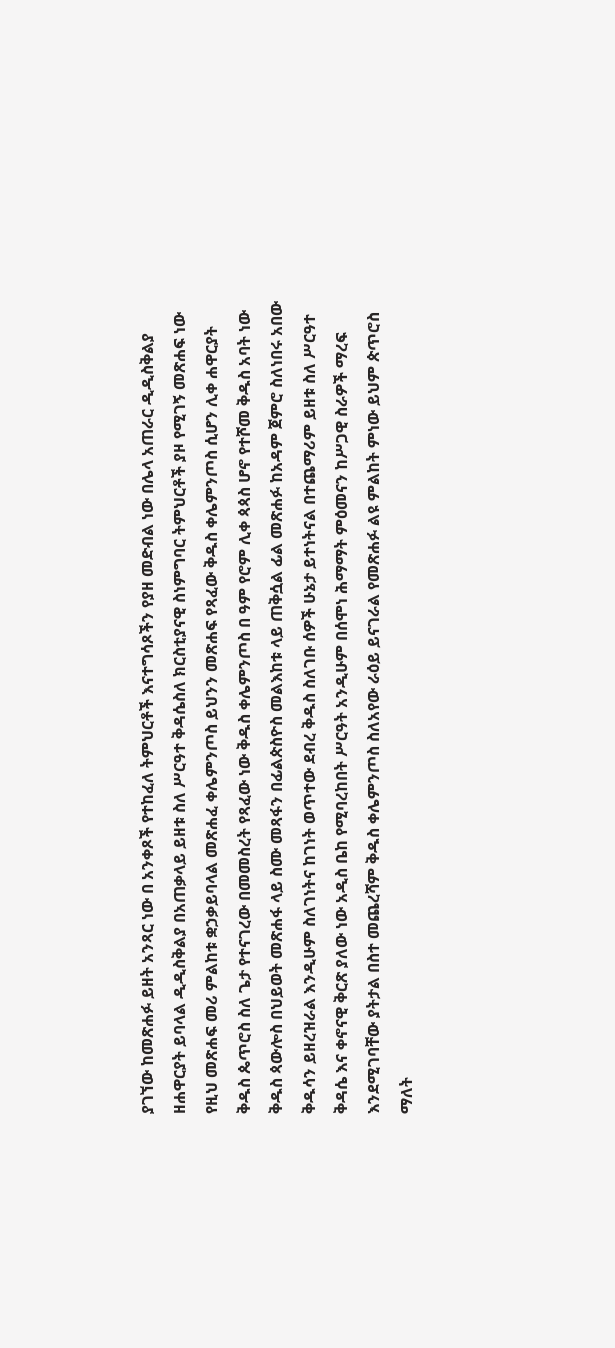ያገኘው ከመጽሐፉ ይዘት አንጻር ነው በ አንቀጾች የተከፈለ ትምህርቶች እናተግሳጾችን የያዘ መድብል ነው በሌላ አጠራር ዲዲስቅልያ ዘሐዋርያት ይባላል ዲዲስቅልያ በአጠቃላይ ይዘቱ ስለ ሥርዓተ ቅዳሴስለ ክርስቲያናዊ ስነምግባር ትምህርቶች ያዞ የሚገኝ መጽሐፍ ነው የዚህ መጽሐፍ መሪ ምልከቱ ቋኃቃይባላል መጽሐፈ ቀሌምንጦስ ይህንን መጽሐፍ የጻፈው ቅዱስ ቀሌምንጦስ ሲሆን ሊቀ ሐዋርያት ቅዱስ ጴጥሮስ ስለ ጌታ የተናገረው በመመስረት የጻፈው ነው ቅዱስ ቀሌምንጦስ በ ዓም የሮም ሊቀ ጳጳስ ሆኖ የተሾመ ቅዱስ አባት ነው ቅዱስ ጳውሎስ በህይወት መጽሐፋ ላይ ስሙ መጻፋን በፊልጵስዮስ መልእከቱ ላይ ጠቅሷል ፊል መጽሐፉ ከአዳም ጀምሮ ስለነበሩ አበው ቅዱሳን ይዘረዝራል እንዲሁም ስለገነትና ከገነት ወጥተው ደብረ ቅዱስ ስለገቡ ሰዎች ሁኔታ ይተነትናል በተጨማሪም ይዘቱ ስለ ሥርዓተ ቅዳሴ እና ቀኖናዊ ቅርጽ ያለው ነው አዲስ ቤከ የሚባረከበት ሥርዓት አንዲሁም በሰሞነ ሕማማት ምዕመናን ከሥጋዊ ስራዎች ማረፍ እንደሚገባቸው ያትታል በስተ መጨረሻም ቅዱስ ቀሌምንጦስ ስለአየው ራዕይ ይናገራል የመጽሐፉ ልዩ ምልከት ምነው ይህም ጵጥሮስ ማለት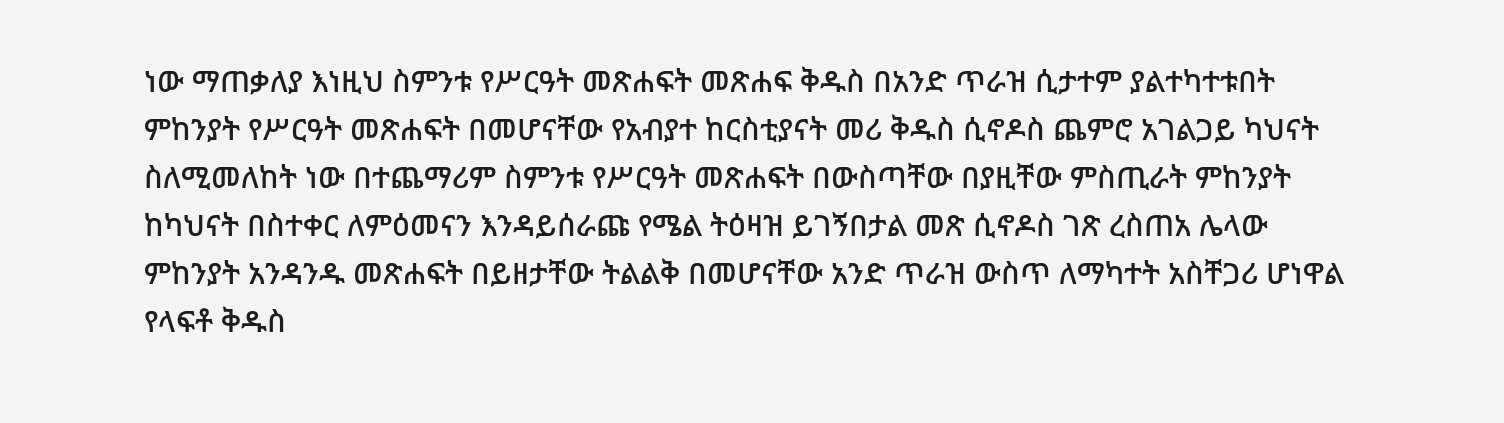ነው ማጠቃለያ እነዚህ ስምንቱ የሥርዓት መጽሐፍት መጽሐፍ ቅዱስ በአንድ ጥራዝ ሲታተም ያልተካተቱበት ምከንያት የሥርዓት መጽሐፍት በመሆናቸው የአብያተ ከርስቲያናት መሪ ቅዱስ ሲኖዶስ ጨምሮ አገልጋይ ካህናት ስለሚመለከት ነው በተጨማሪም ስምንቱ የሥርዓት መጽሐፍት በውስጣቸው በያዚቸው ምስጢራት ምከንያት ከካህናት በስተቀር ለምዕመናን እንዳይሰራጩ የሜል ትዕዛዝ ይገኝበታል መጽ ሲኖዶስ ገጽ ረስጠአ ሌላው ምከንያት አንዳንዱ መጽሐፍት በይዘታቸው ትልልቅ በመሆናቸው አንድ ጥራዝ ውስጥ ለማካተት አስቸጋሪ ሆነዋል የላፍቶ ቅዱስ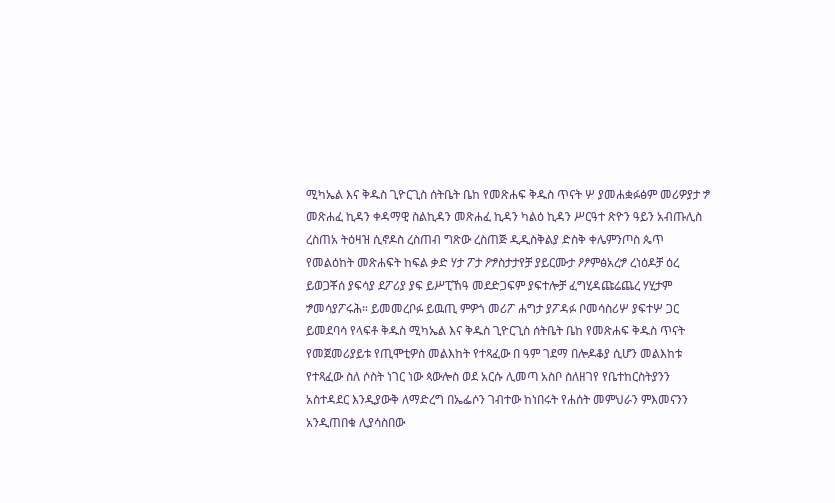ሚካኤል እና ቅዱስ ጊዮርጊስ ሰትቤት ቤከ የመጽሐፍ ቅዱስ ጥናት ሦ ያመሐቋፉፅም መሪዎያታ ፇ መጽሐፈ ኪዳን ቀዳማዊ ስልኪዳን መጽሐፈ ኪዳን ካልዕ ኪዳን ሥርዓተ ጽዮን ዓይን አብጡሊስ ረስጠአ ትዕዛዝ ሲኖዶስ ረስጠብ ግጽው ረስጠጅ ዲዲስቅልያ ድስቅ ቀሌምንጦስ ጴጥ የመልዕከት መጽሐፍት ከፍል ቃድ ሃታ ፖታ ዖፇስታታየቻ ያይርሙታ ዖፆምፅአረፇ ረነዕዶቻ ዕረ ይወጋቾሰ ያፍሳያ ደፖሪያ ያፍ ይሥፒኸዓ መደድጋፍም ያፍተሎቻ ፈግሂዳጩሬጨረ ሃሂታም ፇመሳያፖሩሕ። ይመመረቦፉ ይዉጢ ምዎጎ መሪፖ ሐግታ ያፖዳፉ ቦመሳስሪሦ ያፍተሦ ጋር ይመደባሳ የላፍቶ ቅዱስ ሚካኤል እና ቅዱስ ጊዮርጊስ ሰትቤት ቤከ የመጽሐፍ ቅዱስ ጥናት የመጀመሪያይቱ የጢሞቲዎስ መልእከት የተጻፈው በ ዓም ገደማ በሎዶቆያ ሲሆን መልእከቱ የተጻፈው ስለ ሶስት ነገር ነው ጳውሎስ ወደ አርሱ ሊመጣ አስቦ ስለዘገየ የቤተከርስትያንን አስተዳደር እንዲያውቅ ለማድረግ በኤፌሶን ገብተው ከነበሩት የሐሰት መምህራን ምእመናንን አንዲጠበቁ ሊያሳስበው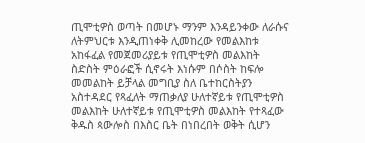ጢሞቲዎስ ወጣት በመሆኑ ማንም እንዳይንቀው ለራሱና ለትምህርቱ እንዲጠነቀቅ ሊመከረው የመልእከቱ አከፋፈል የመጀመሪያይቱ የጢሞቲዎስ መልእከት ስድስት ምዕራፎች ሲኖሩት እነሱም በሶስት ከፍሎ መመልከት ይቻላል መግቢያ ስለ ቤተከርስትያን አስተዳደር የጻፈለት ማጠቃለያ ሁለተኛይቱ የጢሞቲዎስ መልእከት ሁለተኛይቱ የጢሞቲዎስ መልእከት የተጻፈው ቅዱስ ጳውሎስ በእስር ቤት በነበረበት ወቅት ሲሆን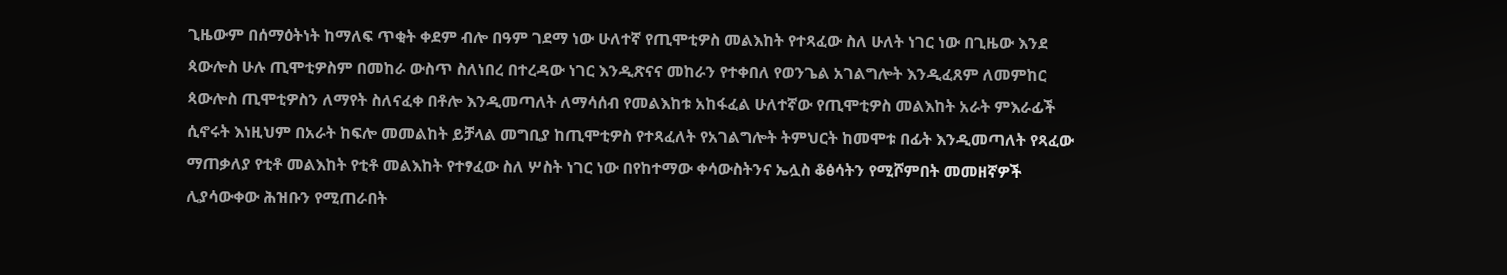ጊዜውም በሰማዕትነት ከማለፍ ጥቂት ቀደም ብሎ በዓም ገደማ ነው ሁለተኛ የጢሞቲዎስ መልእከት የተጻፈው ስለ ሁለት ነገር ነው በጊዜው እንደ ጳውሎስ ሁሉ ጢሞቲዎስም በመከራ ውስጥ ስለነበረ በተረዳው ነገር እንዲጽናና መከራን የተቀበለ የወንጌል አገልግሎት እንዲፈጸም ለመምከር ጳውሎስ ጢሞቲዎስን ለማየት ስለናፈቀ በቶሎ እንዲመጣለት ለማሳሰብ የመልእከቱ አከፋፈል ሁለተኛው የጢሞቲዎስ መልእከት አራት ምእራፊች ሲኖሩት እነዚህም በአራት ከፍሎ መመልከት ይቻላል መግቢያ ከጢሞቲዎስ የተጻፈለት የአገልግሎት ትምህርት ከመሞቱ በፊት እንዲመጣለት የጻፈው ማጠቃለያ የቲቶ መልእከት የቲቶ መልእከት የተፃፈው ስለ ሦስት ነገር ነው በየከተማው ቀሳውስትንና ኤሏስ ቆፅሳትን የሚሾምበት መመዘኛዎች ሊያሳውቀው ሕዝቡን የሚጠራበት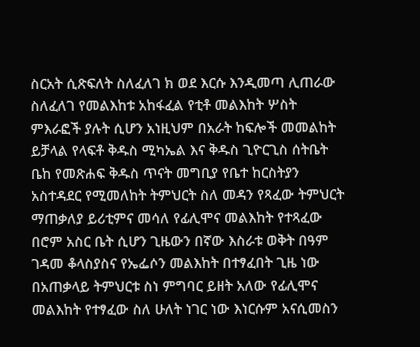ስርአት ሲጽፍለት ስለፈለገ ክ ወደ እርሱ እንዲመጣ ሊጠራው ስለፈለገ የመልእከቱ አከፋፈል የቲቶ መልእከት ሦስት ምእራፎች ያሉት ሲሆን አነዚህም በአራት ከፍሎች መመልከት ይቻላል የላፍቶ ቅዱስ ሚካኤል እና ቅዱስ ጊዮርጊስ ሰትቤት ቤከ የመጽሐፍ ቅዱስ ጥናት መግቢያ የቤተ ከርስትያን አስተዳደር የሚመለከት ትምህርት ስለ መዳን የጻፈው ትምህርት ማጠቃለያ ይሪቲምና መሳለ የፊሊሞና መልእከት የተጻፈው በሮም አስር ቤት ሲሆን ጊዜውን በኛው እስራቱ ወቅት በዓም ገዳመ ቆላስያስና የኤፌሶን መልእከት በተፃፈበት ጊዜ ነው በአጠቃላይ ትምህርቱ ስነ ምግባር ይዘት አለው የፊሊሞና መልእከት የተፃፈው ስለ ሁለት ነገር ነው እነርሱም አናሲመስን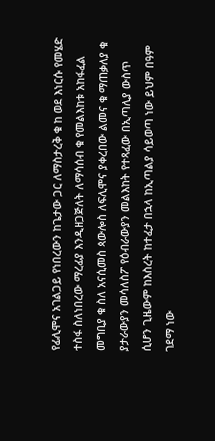የፊሊሞና አገልጋይ የነበረውን ከጌታው ጋር ለማስታረቅ ቁ ከ ወደ እነርሱ የመሄድ ተስፋ ስለነበረው ማረፊያ እንዲዘጋጅለት ለማሳሰብ ቁ የመልእከቱ አከፋፈል መግቢያ ቁ ስለ አናሲመስ ጳውሎስ ለፍሊሞና ያቀረበው ልመና ቁ ማጠቃለያ ቁ ያታራውያን መሳለስፖ የዕብራውያን መልእከት የተጻፈው በኢጣሊያ ውስጥ ሲሆን ጊዜውም ከእስረት ከተፈታ በኋላ ከኢጣልያ ሳይወጣ ነው ይህም በዓም ገደማ ነው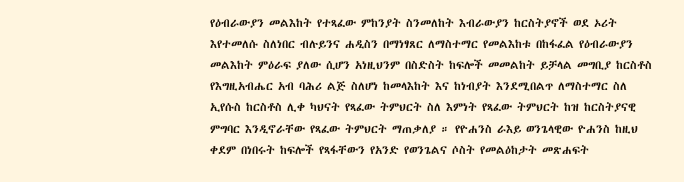የዕብራውያን መልእከት የተጻፈው ምከንያት ስንመለከት እብራውያን ከርስትያኖች ወደ ኦሪት እየተመለሱ ስለነበር ብሉይንና ሐዲስን በማነፃጸር ለማስተማር የመልእከቱ በከፋፈል የዕብራውያን መልእከት ምዕራፍ ያለው ሲሆን አነዚህንም በስድስት ከፍሎች መመልከት ይቻላል መግቢያ ከርስቶስ የእግዚአብሔር አብ ባሕሪ ልጅ ስለሆነ ከመላእከት እና ከነብያት እንደሚበልጥ ለማስተማር ስለ ኢየሱስ ከርስቶስ ሊቀ ካህናት የጻፈው ትምህርት ስለ እምነት የጻፈው ትምህርት ከዝ ከርስትያናዊ ምግባር እንዲኖራቸው የጻፈው ትምህርት ማጠቃለያ ። የዮሐንስ ራእይ ወንጌላዊው ዮሐንስ ከዚህ ቀደም በነበሩት ከፍሎች የጻፋቸውን የአንድ የወንጌልና ሶስት የመልዕከታት መጽሐፍት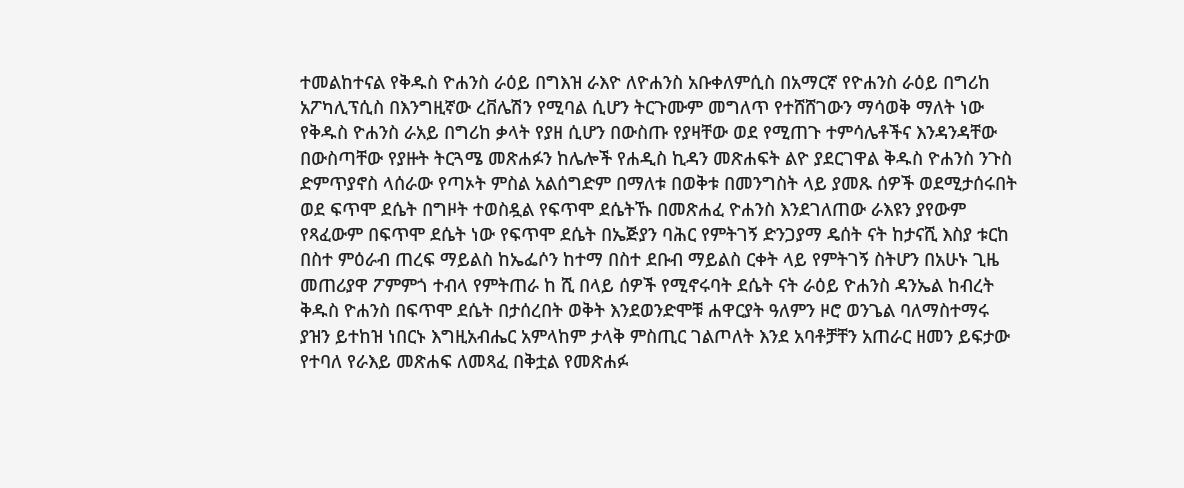ተመልከተናል የቅዱስ ዮሐንስ ራዕይ በግእዝ ራእዮ ለዮሐንስ አቡቀለምሲስ በአማርኛ የዮሐንስ ራዕይ በግሪከ አፖካሊፕሲስ በእንግዚኛው ረቨሌሽን የሚባል ሲሆን ትርጉሙም መግለጥ የተሸሸገውን ማሳወቅ ማለት ነው የቅዱስ ዮሐንስ ራአይ በግሪከ ቃላት የያዘ ሲሆን በውስጡ የያዛቸው ወደ የሚጠጉ ተምሳሌቶችና እንዳንዳቸው በውስጣቸው የያዙት ትርጓሜ መጽሐፉን ከሌሎች የሐዲስ ኪዳን መጽሐፍት ልዮ ያደርገዋል ቅዱስ ዮሐንስ ንጉስ ድምጥያኖስ ላሰራው የጣኦት ምስል አልሰግድም በማለቱ በወቅቱ በመንግስት ላይ ያመጹ ሰዎች ወደሚታሰሩበት ወደ ፍጥሞ ደሴት በግዞት ተወስዷል የፍጥሞ ደሴትኹ በመጽሐፈ ዮሐንስ እንደገለጠው ራእዩን ያየውም የጻፈውም በፍጥሞ ደሴት ነው የፍጥሞ ደሴት በኤጅያን ባሕር የምትገኝ ድንጋያማ ዴሰት ናት ከታናሺ እስያ ቱርከ በስተ ምዕራብ ጠረፍ ማይልስ ከኤፌሶን ከተማ በስተ ደቡብ ማይልስ ርቀት ላይ የምትገኝ ስትሆን በአሁኑ ጊዜ መጠሪያዋ ፖምምጎ ተብላ የምትጠራ ከ ሺ በላይ ሰዎች የሚኖሩባት ደሴት ናት ራዕይ ዮሐንስ ዳንኤል ከብረት ቅዱስ ዮሐንስ በፍጥሞ ደሴት በታሰረበት ወቅት እንደወንድሞቹ ሐዋርያት ዓለምን ዞሮ ወንጌል ባለማስተማሩ ያዝን ይተከዝ ነበርኑ እግዚአብሔር አምላከም ታላቅ ምስጢር ገልጦለት እንደ አባቶቻቸን አጠራር ዘመን ይፍታው የተባለ የራእይ መጽሐፍ ለመጻፈ በቅቷል የመጽሐፉ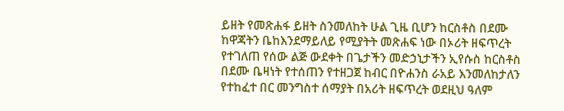ይዘት የመጽሐፋ ይዘት ስንመለከት ሁል ጊዜ ቢሆን ከርስቶስ በደሙ ከዋጃትን ቤከእንደማይለይ የሚያትት መጽሐፍ ነው በኦሪት ዘፍጥረት የተገለጠ የሰው ልጅ ውደቀት በጌታችን መድኃኒታችን ኢየሱስ ከርስቶስ በደሙ ቤዛነት የተሰጠን የተዘጋጀ ከብር በዮሐንስ ራአይ እንመለከታለን የተከፈተ በር መንግስተ ሰማያት በአሪት ዘፍጥረት ወደዚህ ዓለም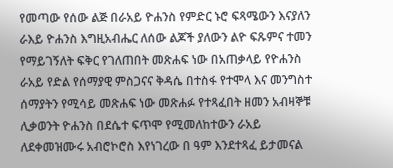የመጣው የሰው ልጅ በራአይ ዮሐንስ የምድር ኑሮ ፍጻሜውን እናያለን ራእይ ዮሐንስ እግዚአብሔር ለሰው ልጆች ያለውን ልዮ ፍጹምና ተመን የማይገኝለት ፍቅር የገለጠበት መጽሐፍ ነው በአጠቃላይ የዮሐንስ ራአይ የድል የሰማያዊ ምስጋናና ቅዳሴ በተስፋ የተሞላ እና መንግስተ ሰማያትን የሚሳይ መጽሐፍ ነው መጽሐፉ የተጻፈበት ዘመን አብዛኞቹ ሊቃወንት ዮሐንስ በደሴተ ፍጥሞ የሚመለከተውን ራአይ ለደቀመዝሙሩ አብሮኮሮስ እየነገረው በ ዓም እንደተጻፈ ይታመናል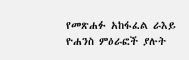የመጽሐፉ አከፋፈል ራእይ ዮሐንስ ምዕራፎች ያሉት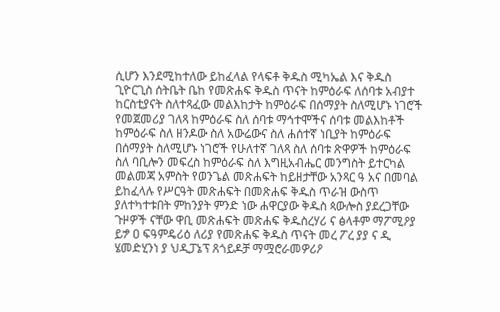ሲሆን እንደሚከተለው ይከፈላል የላፍቶ ቅዱስ ሚካኤል እና ቅዱስ ጊዮርጊስ ሰትቤት ቤከ የመጽሐፍ ቅዱስ ጥናት ከምዕራፍ ለሰባቱ አብያተ ከርስቲያናት ስለተጻፈው መልእከታት ከምዕራፍ በሰማያት ስለሚሆኑ ነገሮች የመጀመሪያ ገለጻ ከምዕራፍ ስለ ሰባቱ ማኅተሞችና ሰባቱ መልእከቶች ከምዕራፍ ስለ ዘንዶው ስለ አውሬውና ስለ ሐሰተኛ ነቢያት ከምዕራፍ በሰማያት ስለሚሆኑ ነገሮች የሁለተኛ ገለጻ ስለ ሰባቱ ጽዋዎች ከምዕራፍ ስለ ባቢሎን መፍረስ ከምዕራፍ ስለ እግዚአብሔር መንግስት ይተርካል መልመጃ አምስት የወንጌል መጽሐፍት ከይዘታቸው አንጻር ዓ አና በመባል ይከፈላሉ የሥርዓት መጽሐፍት በመጽሐፍ ቅዱስ ጥራዝ ውስጥ ያለተካተቱበት ምከንያት ምንድ ነው ሐዋርያው ቅዱስ ጳውሎስ ያደረጋቸው ጉዞዎች ናቸው ዋቢ መጽሐፍት መጽሐፍ ቅዱስረሃሪ ና ፅላቶም ማፖሚዖያ ይፇ ዐ ፍዓምዴሪዕ ለሪያ የመጽሐፍ ቅዱስ ጥናት መረ ፖረ ያያ ና ዲ ሄመድሂንነ ያ ህዲፓኔፕ ጸጎይዶቻ ማሟሮራመዎሪዖ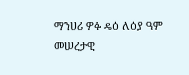ማንሀሪ ዎፉ ዴዕ ለዕያ ዓም መሠረታዊ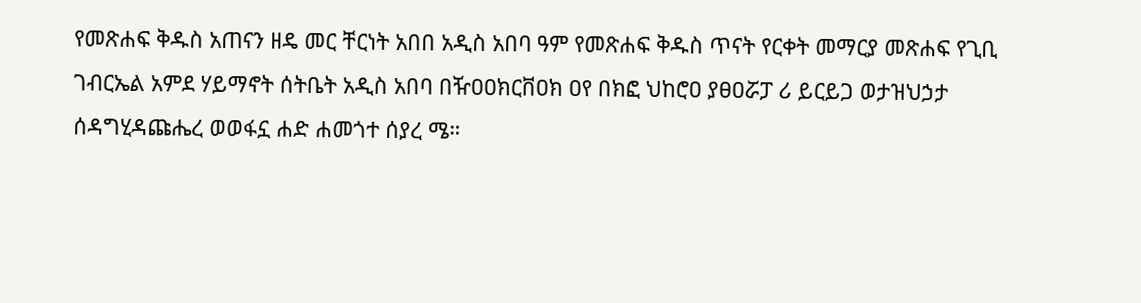የመጽሐፍ ቅዱስ አጠናን ዘዴ መር ቸርነት አበበ አዲስ አበባ ዓም የመጽሐፍ ቅዱስ ጥናት የርቀት መማርያ መጽሐፍ የጊቢ ገብርኤል አምደ ሃይማኖት ሰትቤት አዲስ አበባ በዥዐዐክርቨዐክ ዐየ በክፎ ህከሮዐ ያፀዐሯፓ ሪ ይርይጋ ወታዝህኃታ ሰዳግሂዳጩሔረ ወወፋኗ ሐድ ሐመጎተ ሰያረ ሜ።